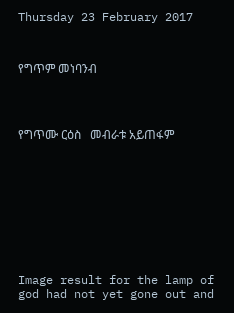Thursday 23 February 2017



የግጥም መነባንብ




የግጥሙ ርዕስ   መብራቱ አይጠፋም










Image result for the lamp of god had not yet gone out and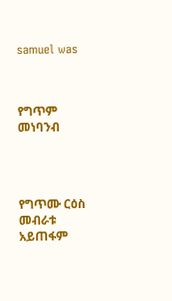samuel was



የግጥም መነባንብ




የግጥሙ ርዕስ   መብራቱ አይጠፋም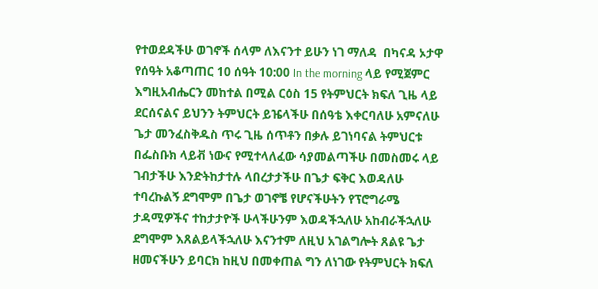የተወደዳችሁ ወገኖች ሰላም ለእናንተ ይሁን ነገ ማለዳ  በካናዳ ኦታዋ የሰዓት አቆጣጠር 10 ሰዓት 10:00 In the morning ላይ የሚጀምር እግዚአብሔርን መከተል በሚል ርዕስ 15 የትምህርት ክፍለ ጊዜ ላይ ደርሰናልና ይህንን ትምህርት ይዤላችሁ በሰዓቴ እቀርባለሁ አምናለሁ ጌታ መንፈስቅዱስ ጥሩ ጊዜ ሰጥቶን በቃሉ ይገነባናል ትምህርቱ በፌስቡክ ላይቭ ነውና የሚተላለፈው ሳያመልጣችሁ በመስመሩ ላይ ገብታችሁ እንድትከታተሉ ላበረታታችሁ በጌታ ፍቅር እወዳለሁ ተባረኩልኝ ደግሞም በጌታ ወገኖቼ የሆናችሁትን የፕሮግራሜ ታዳሚዎችና ተከታታዮች ሁላችሁንም እወዳችኋለሁ አከብራችኋለሁ ደግሞም እጸልይላችኋለሁ እናንተም ለዚህ አገልግሎት ጸልዩ ጌታ ዘመናችሁን ይባርክ ከዚህ በመቀጠል ግን ለነገው የትምህርት ክፍለ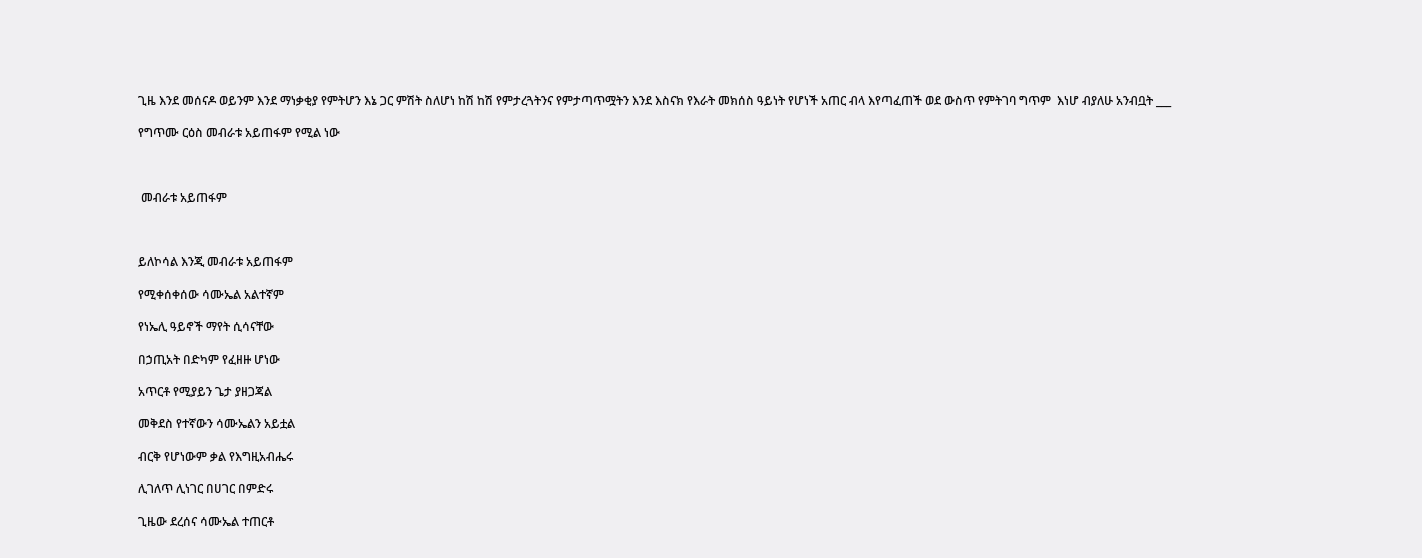ጊዜ እንደ መሰናዶ ወይንም እንደ ማነቃቂያ የምትሆን እኔ ጋር ምሽት ስለሆነ ከሽ ከሽ የምታረጓትንና የምታጣጥሟትን እንደ እስናክ የእራት መክሰስ ዓይነት የሆነች አጠር ብላ እየጣፈጠች ወደ ውስጥ የምትገባ ግጥም  እነሆ ብያለሁ አንብቧት ___

የግጥሙ ርዕስ መብራቱ አይጠፋም የሚል ነው



 መብራቱ አይጠፋም



ይለኮሳል እንጂ መብራቱ አይጠፋም

የሚቀሰቀሰው ሳሙኤል አልተኛም

የነኤሊ ዓይኖች ማየት ሲሳናቸው

በኃጢአት በድካም የፈዘዙ ሆነው

አጥርቶ የሚያይን ጌታ ያዘጋጃል

መቅደስ የተኛውን ሳሙኤልን አይቷል

ብርቅ የሆነውም ቃል የእግዚአብሔሩ

ሊገለጥ ሊነገር በሀገር በምድሩ

ጊዜው ደረሰና ሳሙኤል ተጠርቶ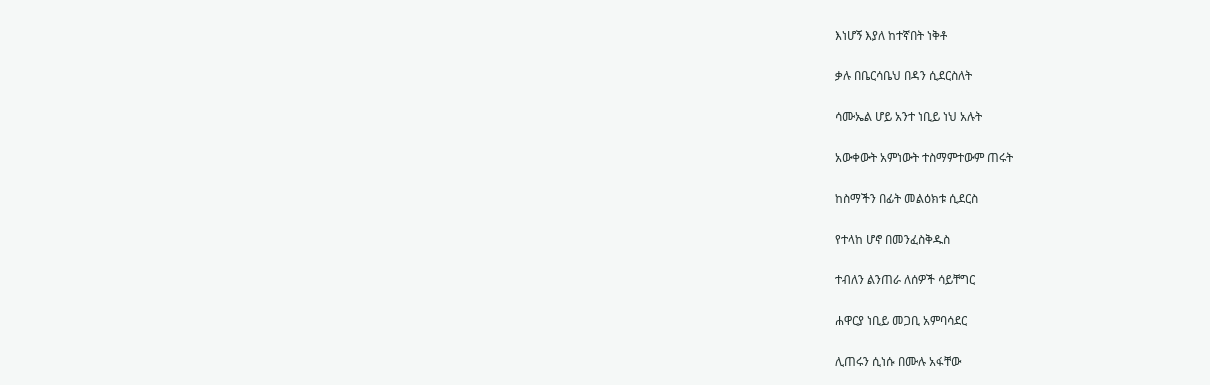እነሆኝ እያለ ከተኛበት ነቅቶ

ቃሉ በቤርሳቤህ በዳን ሲደርስለት

ሳሙኤል ሆይ አንተ ነቢይ ነህ አሉት

አውቀውት አምነውት ተስማምተውም ጠሩት

ከስማችን በፊት መልዕክቱ ሲደርስ

የተላከ ሆኖ በመንፈስቅዱስ

ተብለን ልንጠራ ለሰዎች ሳይቸግር

ሐዋርያ ነቢይ መጋቢ አምባሳደር

ሊጠሩን ሲነሱ በሙሉ አፋቸው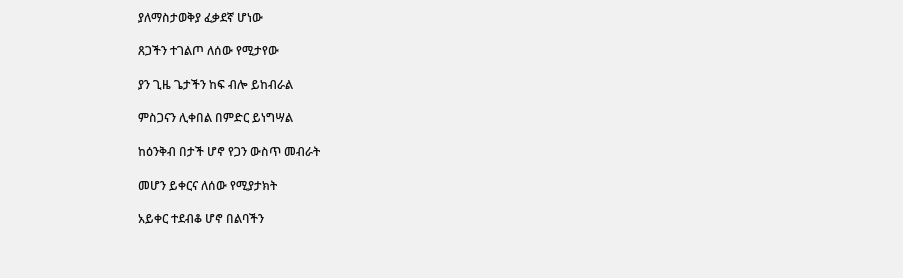ያለማስታወቅያ ፈቃደኛ ሆነው

ጸጋችን ተገልጦ ለሰው የሚታየው

ያን ጊዜ ጌታችን ከፍ ብሎ ይከብራል

ምስጋናን ሊቀበል በምድር ይነግሣል

ከዕንቅብ በታች ሆኖ የጋን ውስጥ መብራት

መሆን ይቀርና ለሰው የሚያታክት

አይቀር ተደብቆ ሆኖ በልባችን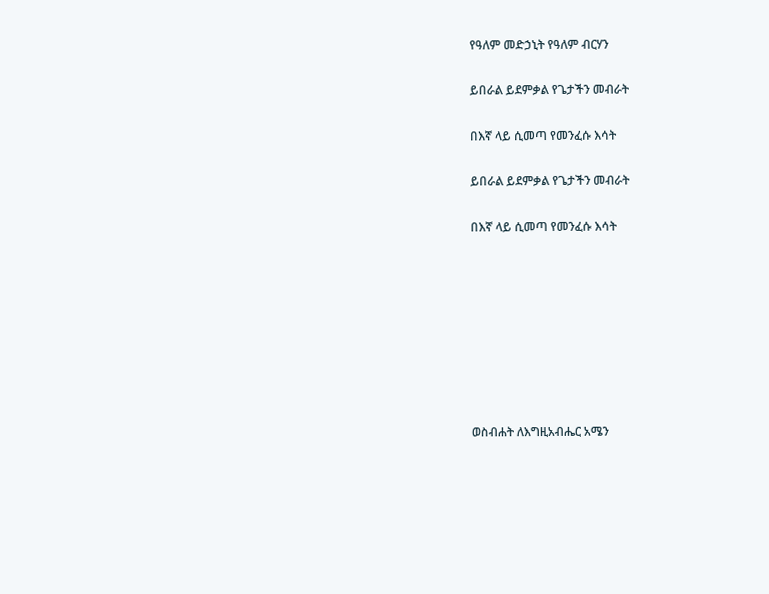የዓለም መድኃኒት የዓለም ብርሃን

ይበራል ይደምቃል የጌታችን መብራት

በእኛ ላይ ሲመጣ የመንፈሱ እሳት

ይበራል ይደምቃል የጌታችን መብራት

በእኛ ላይ ሲመጣ የመንፈሱ እሳት








ወስብሐት ለእግዚአብሔር አሜን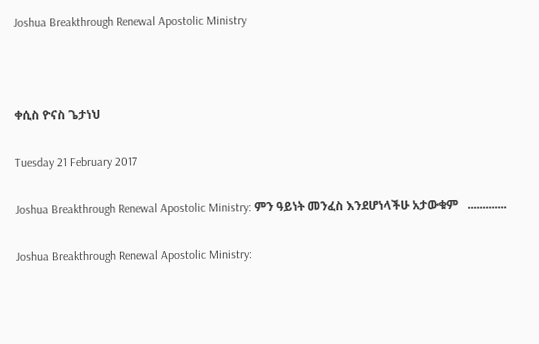Joshua Breakthrough Renewal Apostolic Ministry



ቀሲስ ዮናስ ጌታነህ

Tuesday 21 February 2017

Joshua Breakthrough Renewal Apostolic Ministry: ምን ዓይነት መንፈስ እንደሆነላችሁ አታውቁም   .............

Joshua Breakthrough Renewal Apostolic Ministry: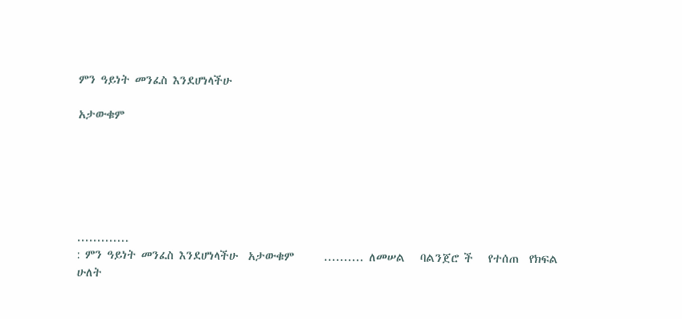ምን ዓይነት መንፈስ እንደሆነላችሁ

አታውቁም






.............
: ምን ዓይነት መንፈስ እንደሆነላችሁ  አታውቁም      .......... ለመሠል   ባልንጀሮ ች   የተሰጠ  የክፍል ሁለት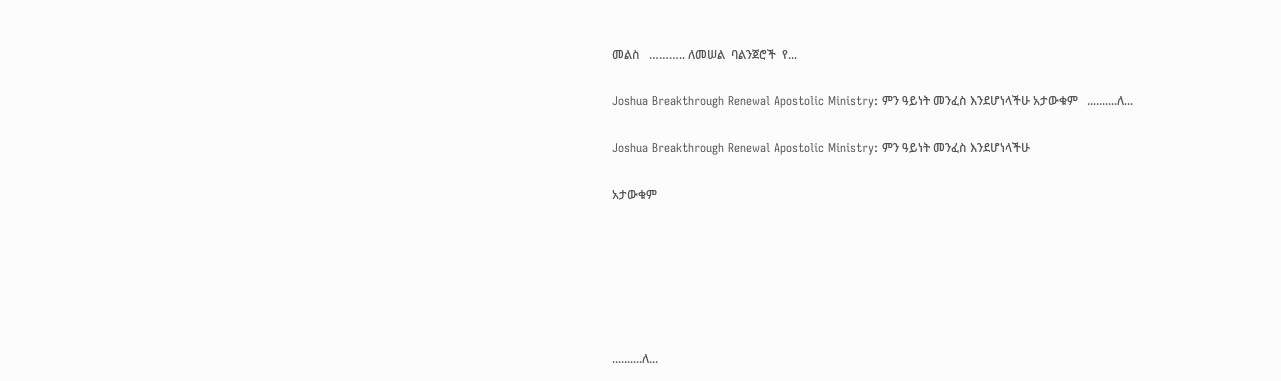መልስ   ……….. ለመሠል  ባልንጀሮች  የ...

Joshua Breakthrough Renewal Apostolic Ministry: ምን ዓይነት መንፈስ እንደሆነላችሁ አታውቁም   ..........ለ...

Joshua Breakthrough Renewal Apostolic Ministry: ምን ዓይነት መንፈስ እንደሆነላችሁ

አታውቁም






..........ለ...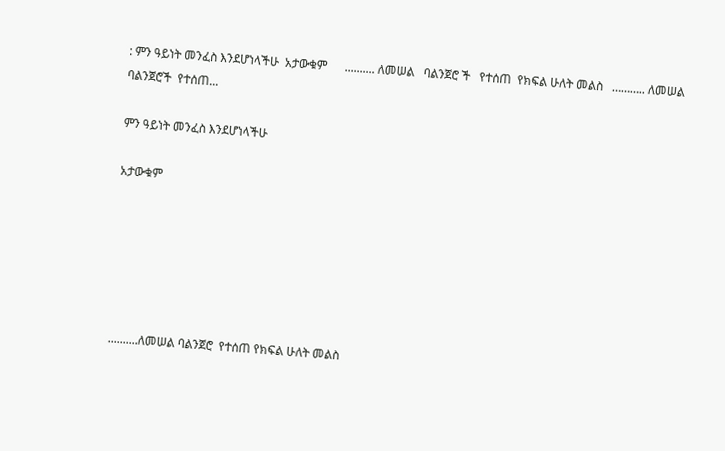: ምን ዓይነት መንፈስ እንደሆነላችሁ  አታውቁም      .......... ለመሠል   ባልንጀሮ ች   የተሰጠ  የክፍል ሁለት መልስ   ……….. ለመሠል  ባልንጀሮች  የተሰጠ...

ምን ዓይነት መንፈስ እንደሆነላችሁ

አታውቁም






..........ለመሠል ባልንጀሮ  የተሰጠ የክፍል ሁለት መልስ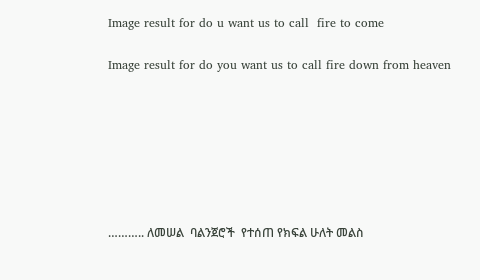Image result for do u want us to call  fire to come

Image result for do you want us to call fire down from heaven







……….. ለመሠል  ባልንጀሮች  የተሰጠ የክፍል ሁለት መልስ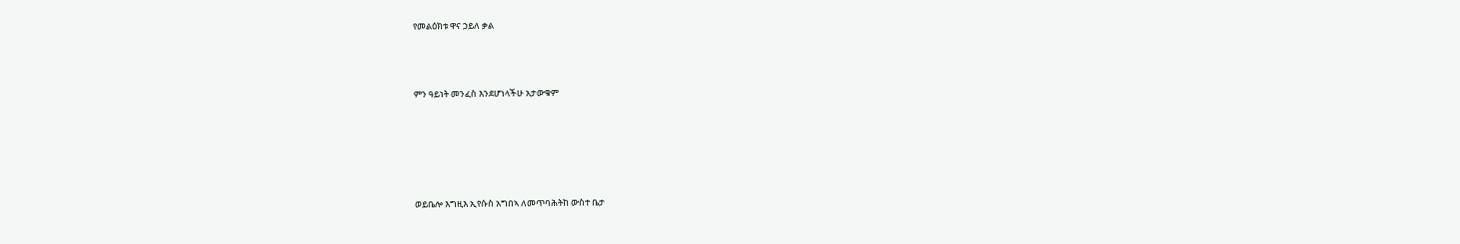የመልዕክቱ ዋና ኃይለ ቃል




ምን ዓይነት መንፈስ እንደሆነላችሁ አታውቁም







ወይቤሎ እግዚእ ኢየሱስ አግበኣ ለመጥባሕትከ ውስተ ቤታ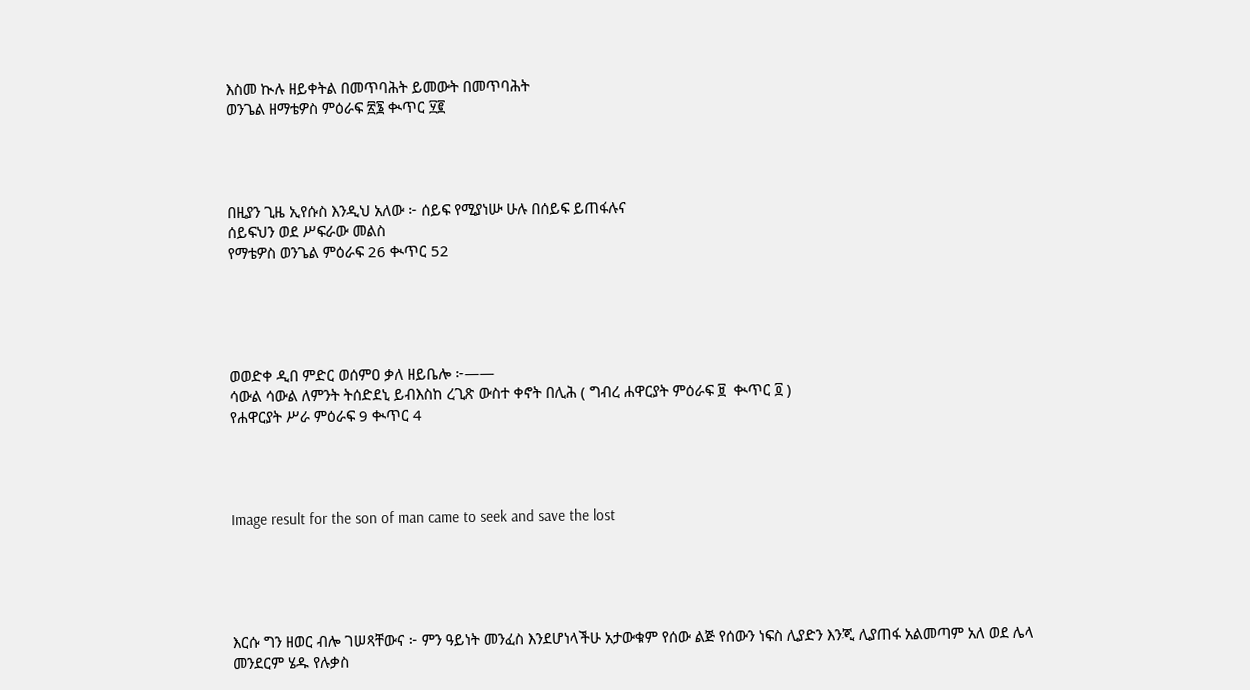እስመ ኲሉ ዘይቀትል በመጥባሕት ይመውት በመጥባሕት
ወንጌል ዘማቴዎስ ምዕራፍ ፳፮ ቊጥር ፶፪




በዚያን ጊዜ ኢየሱስ እንዲህ አለው ፦ ሰይፍ የሚያነሡ ሁሉ በሰይፍ ይጠፋሉና
ሰይፍህን ወደ ሥፍራው መልስ
የማቴዎስ ወንጌል ምዕራፍ 26 ቊጥር 52





ወወድቀ ዲበ ምድር ወሰምዐ ቃለ ዘይቤሎ ፦——
ሳውል ሳውል ለምንት ትሰድደኒ ይብእስከ ረጊጽ ውስተ ቀኖት በሊሕ ( ግብረ ሐዋርያት ምዕራፍ ፱  ቊጥር ፬ )
የሐዋርያት ሥራ ምዕራፍ 9 ቊጥር 4




Image result for the son of man came to seek and save the lost





እርሱ ግን ዘወር ብሎ ገሠጻቸውና ፦ ምን ዓይነት መንፈስ እንደሆነላችሁ አታውቁም የሰው ልጅ የሰውን ነፍስ ሊያድን እንጂ ሊያጠፋ አልመጣም አለ ወደ ሌላ መንደርም ሄዱ የሉቃስ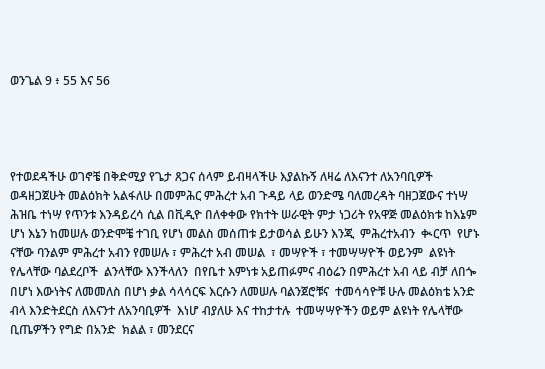ወንጌል 9 ፥ 55 እና 56




የተወደዳችሁ ወገኖቼ በቅድሚያ የጌታ ጸጋና ሰላም ይብዛላችሁ እያልኩኝ ለዛሬ ለእናንተ ለአንባቢዎች ወዳዘጋጀሁት መልዕክት አልፋለሁ በመምሕር ምሕረተ አብ ጉዳይ ላይ ወንድሜ ባለመረዳት ባዘጋጀውና ተነሣ ሕዝቤ ተነሣ የጥንቱ እንዳይረሳ ሲል በቪዲዮ በለቀቀው የክተት ሠራዊት ምታ ነጋሪት የአዋጅ መልዕክቱ ከእኔም ሆነ እኔን ከመሠሉ ወንድሞቼ ተገቢ የሆነ መልስ መሰጠቱ ይታወሳል ይሁን እንጂ  ምሕረተአብን  ቊርጥ  የሆኑ ናቸው ባንልም ምሕረተ አብን የመሠሉ ፣ ምሕረተ አብ መሠል  ፣ መሣዮች ፣ ተመሣሣዮች ወይንም  ልዩነት የሌላቸው ባልደረቦች  ልንላቸው እንችላለን  በየቤተ እምነቱ አይጠፉምና ብዕሬን በምሕረተ አብ ላይ ብቻ ለበጐ በሆነ እውነትና ለመመለስ በሆነ ቃል ሳላሳርፍ እርሱን ለመሠሉ ባልንጀሮቹና  ተመሳሳዮቹ ሁሉ መልዕክቴ አንድ ብላ እንድትደርስ ለእናንተ ለአንባቢዎች  እነሆ ብያለሁ እና ተከታተሉ  ተመሣሣዮችን ወይም ልዩነት የሌላቸው ቢጤዎችን የግድ በአንድ  ክልል ፣ መንደርና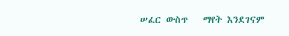ሠፈር ውስጥ   ማየት እንደገናም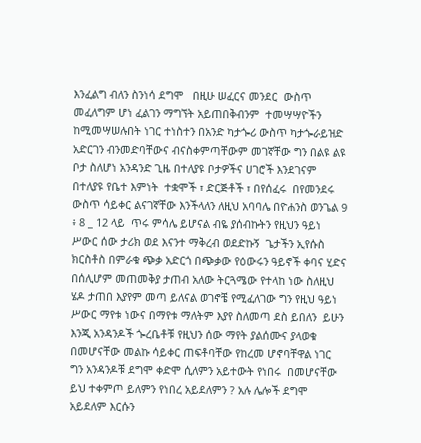እንፈልግ ብለን ስንነሳ ደግሞ   በዚሁ ሠፈርና መንደር  ውስጥ መፈለግም ሆነ ፈልገን ማግኘት አይጠበቅብንም  ተመሣሣዮችን ከሚመሣሠሉበት ነገር ተነስተን በአንድ ካታጐሪ ውስጥ ካታጐራይዝድ አድርገን ብንመድባቸውና ብናስቀምጣቸውም መገኛቸው ግን በልዩ ልዩ ቦታ ስለሆነ አንዳንድ ጊዜ በተለያዩ ቦታዎችና ሀገሮች እንደገናም በተለያዩ የቤተ እምነት  ተቋሞች ፣ ድርጅቶች ፣ በየሰፈሩ  በየመንደሩ ውስጥ ሳይቀር ልናገኛቸው እንችላለን ለዚህ አባባሌ በዮሐንስ ወንጌል 9 ፥ 8 _ 12 ላይ  ጥሩ ምሳሌ ይሆናል ብዬ ያሰብኩትን የዚህን ዓይነ ሥውር ሰው ታሪክ ወደ እናንተ ማቅረብ ወደድኩኝ  ጌታችን ኢየሱስ ክርስቶስ በምራቁ ጭቃ አድርጎ በጭቃው የዕውሩን ዓይኖች ቀባና ሂድና በሰሊሆም መጠመቅያ ታጠብ አለው ትርጓሜው የተላከ ነው ስለዚህ ሄዶ ታጠበ እያየም መጣ ይለናል ወገኖቼ የሚፈለገው ግን የዚህ ዓይነ ሥውር ማየቱ ነውና በማየቱ ማለትም እያየ ስለመጣ ደስ ይበለን  ይሁን እንጂ አንዳንዶች ጐረቤቶቹ የዚህን ሰው ማየት ያልሰሙና ያላወቁ በመሆናቸው መልኩ ሳይቀር ጠፍቶባቸው የከረመ ሆኖባቸዋል ነገር ግን አንዳንዶቹ ደግሞ ቀድሞ ሲለምን አይተውት የነበሩ  በመሆናቸው ይህ ተቀምጦ ይለምን የነበረ አይደለምን ? አሉ ሌሎች ደግሞ አይደለም እርሱን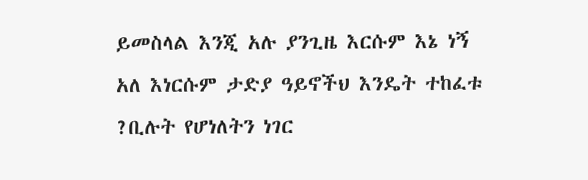ይመስላል እንጂ አሉ ያንጊዜ እርሱም እኔ ነኝ አለ እነርሱም ታድያ ዓይኖችህ እንዴት ተከፈቱ ?ቢሉት የሆነለትን ነገር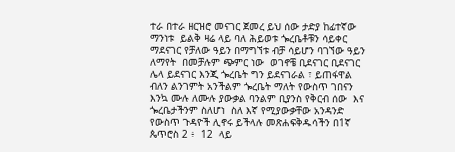ተራ በተራ ዘርዝሮ መናገር ጀመረ ይህ ሰው ታድያ ከፊተኛው ማንነቱ  ይልቅ ዛሬ ላይ ባለ ሕይወቱ ጐረቤቶቹን ሳይቀር ማደናገር የቻለው ዓይን በማግኘቱ ብቻ ሳይሆን ባገኘው ዓይን ለማየት  በመቻሉም ጭምር ነው  ወገኖቼ ቢደናገር ቢደናገር ሌላ ይደናገር እንጂ ጐረቤት ግን ይደናገራል ፣ ይጠፋዋል ብለን ልንገምት አንችልም ጐረቤት ማለት የውስጥ ገበናን እንኳ ሙሉ ለሙሉ ያውቃል ባንልም ቢያንስ የቅርብ ሰው  እና ጐረቤታችንም ስለሆነ  ስለ እኛ የሚያውቃቸው አንዳንድ የውስጥ ጉዳዮች ሊኖሩ ይችላሉ መጽሐፍቅዱሳችን በ1ኛ ጴጥሮስ 2 ፥  12  ላይ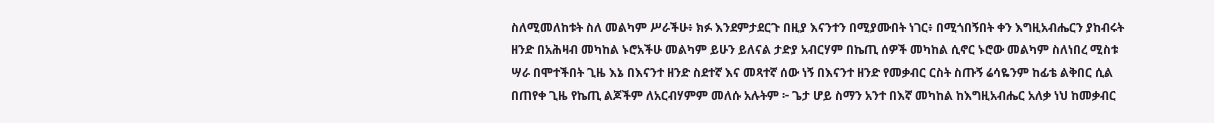ስለሚመለከቱት ስለ መልካም ሥራችሁ፥ ክፉ እንደምታደርጉ በዚያ እናንተን በሚያሙበት ነገር፥ በሚጎበኝበት ቀን እግዚአብሔርን ያከብሩት ዘንድ በአሕዛብ መካከል ኑሮአችሁ መልካም ይሁን ይለናል ታድያ አብርሃም በኬጢ ሰዎች መካከል ሲኖር ኑሮው መልካም ስለነበረ ሚስቱ ሣራ በሞተችበት ጊዜ እኔ በእናንተ ዘንድ ስደተኛ እና መጻተኛ ሰው ነኝ በእናንተ ዘንድ የመቃብር ርስት ስጡኝ ሬሳዬንም ከፊቴ ልቅበር ሲል በጠየቀ ጊዜ የኬጢ ልጆችም ለአርብሃምም መለሱ አሉትም ፦ ጌታ ሆይ ስማን አንተ በእኛ መካከል ከእግዚአብሔር አለቃ ነህ ከመቃብር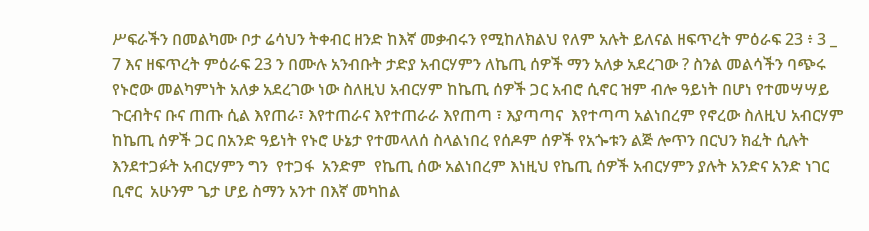ሥፍራችን በመልካሙ ቦታ ሬሳህን ትቀብር ዘንድ ከእኛ መቃብሩን የሚከለክልህ የለም አሉት ይለናል ዘፍጥረት ምዕራፍ 23 ፥ 3 _ 7 እና ዘፍጥረት ምዕራፍ 23 ን በሙሉ አንብቡት ታድያ አብርሃምን ለኬጢ ሰዎች ማን አለቃ አደረገው ? ስንል መልሳችን ባጭሩ የኑሮው መልካምነት አለቃ አደረገው ነው ስለዚህ አብርሃም ከኬጢ ሰዎች ጋር አብሮ ሲኖር ዝም ብሎ ዓይነት በሆነ የተመሣሣይ  ጉርብትና ቡና ጠጡ ሲል እየጠራ፣ እየተጠራና እየተጠራራ እየጠጣ ፣ እያጣጣና  እየተጣጣ አልነበረም የኖረው ስለዚህ አብርሃም ከኬጢ ሰዎች ጋር በአንድ ዓይነት የኑሮ ሁኔታ የተመላለሰ ስላልነበረ የሰዶም ሰዎች የአጐቱን ልጅ ሎጥን በርህን ክፈት ሲሉት እንደተጋፉት አብርሃምን ግን  የተጋፋ  አንድም  የኬጢ ሰው አልነበረም እነዚህ የኬጢ ሰዎች አብርሃምን ያሉት አንድና አንድ ነገር ቢኖር  አሁንም ጌታ ሆይ ስማን አንተ በእኛ መካከል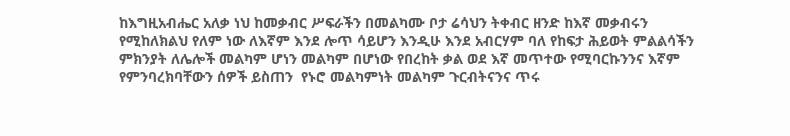ከእግዚአብሔር አለቃ ነህ ከመቃብር ሥፍራችን በመልካሙ ቦታ ሬሳህን ትቀብር ዘንድ ከእኛ መቃብሩን የሚከለክልህ የለም ነው ለእኛም እንደ ሎጥ ሳይሆን እንዲሁ እንደ አብርሃም ባለ የከፍታ ሕይወት ምልልሳችን ምክንያት ለሌሎች መልካም ሆነን መልካም በሆነው የበረከት ቃል ወደ እኛ መጥተው የሚባርኩንንና እኛም የምንባረክባቸውን ሰዎች ይስጠን  የኑሮ መልካምነት መልካም ጉርብትናንና ጥሩ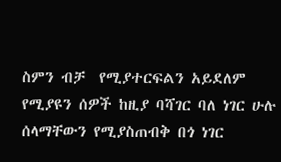ስምን ብቻ  የሚያተርፍልን አይደለም የሚያዩን ሰዎች ከዚያ ባሻገር ባለ ነገር ሁሉ ሰላማቸውን የሚያስጠብቅ በጎ ነገር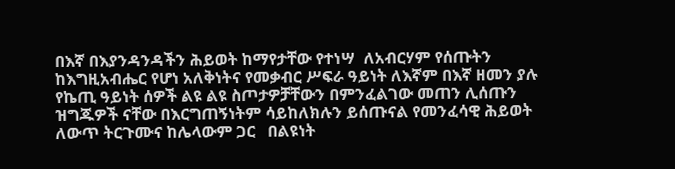በእኛ በእያንዳንዳችን ሕይወት ከማየታቸው የተነሣ  ለአብርሃም የሰጡትን ከእግዚአብሔር የሆነ አለቅነትና የመቃብር ሥፍራ ዓይነት ለእኛም በእኛ ዘመን ያሉ የኬጢ ዓይነት ሰዎች ልዩ ልዩ ስጦታዎቻቸውን በምንፈልገው መጠን ሊሰጡን ዝግጁዎች ናቸው በእርግጠኝነትም ሳይከለክሉን ይሰጡናል የመንፈሳዊ ሕይወት ለውጥ ትርጉሙና ከሌላውም ጋር   በልዩነት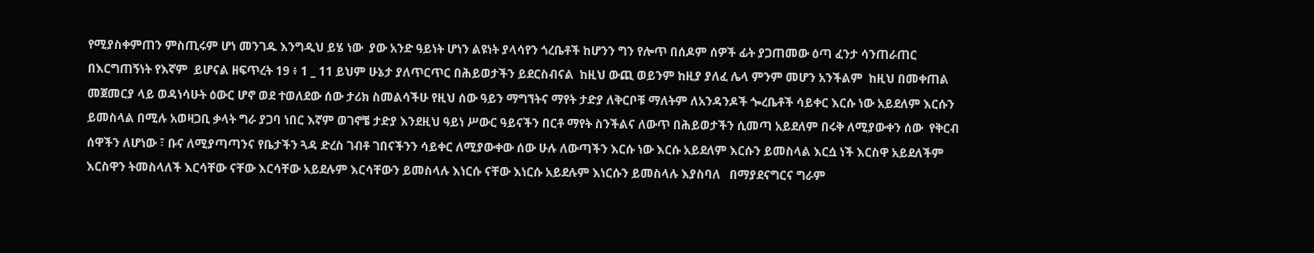የሚያስቀምጠን ምስጢሩም ሆነ መንገዱ እንግዲህ ይሄ ነው  ያው አንድ ዓይነት ሆነን ልዩነት ያላሳየን ጎረቤቶች ከሆንን ግን የሎጥ በሰዶም ሰዎች ፊት ያጋጠመው ዕጣ ፈንታ ሳንጠራጠር በእርግጠኝነት የእኛም  ይሆናል ዘፍጥረት 19 ፥ 1 _ 11 ይህም ሁኔታ ያለጥርጥር በሕይወታችን ይደርስብናል  ከዚህ ውጪ ወይንም ከዚያ ያለፈ ሌላ ምንም መሆን አንችልም  ከዚህ በመቀጠል   መጀመርያ ላይ ወዳነሳሁት ዕውር ሆኖ ወደ ተወለደው ሰው ታሪክ ስመልሳችሁ የዚህ ሰው ዓይን ማግኘትና ማየት ታድያ ለቅርቦቹ ማለትም ለአንዳንዶች ጐረቤቶች ሳይቀር እርሱ ነው አይደለም እርሱን ይመስላል በሚሉ አወዛጋቢ ቃላት ግራ ያጋባ ነበር እኛም ወገኖቼ ታድያ እንደዚህ ዓይነ ሥውር ዓይናችን በርቶ ማየት ስንችልና ለውጥ በሕይወታችን ሲመጣ አይደለም በሩቅ ለሚያውቀን ሰው  የቅርብ ሰዋችን ለሆነው ፣ ቡና ለሚያጣጣንና የቤታችን ጓዳ ድረስ ገብቶ ገበናችንን ሳይቀር ለሚያውቀው ሰው ሁሉ ለውጣችን እርሱ ነው እርሱ አይደለም እርሱን ይመስላል እርሷ ነች እርስዋ አይደለችም እርስዋን ትመስላለች እርሳቸው ናቸው እርሳቸው አይደሉም እርሳቸውን ይመስላሉ እነርሱ ናቸው እነርሱ አይደሉም እነርሱን ይመስላሉ እያስባለ   በማያደናግርና ግራም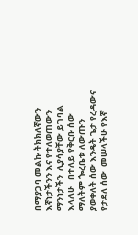በማያጋባ መልኩ ትክክለኛውን እኛነታችንን እና የተለወጠውን ማንነታችን  ሊያሳያቸው ይገባል እላለሁ   በተለይ የቅርቡ ሰው ማለትም ጐረቤቱ ለውጡን ያወቀለት ሰው እንዴት ጌታ የረዳውና የታደለ ሰው  መሠላችሁ የእኛ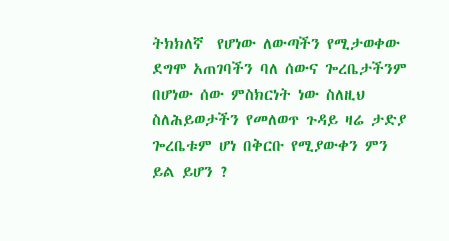ትክክለኛ  የሆነው ለውጣችን የሚታወቀው ደግሞ አጠገባችን ባለ ሰውና ጐረቤታችንም በሆነው ሰው ምስክርነት ነው ስለዚህ ስለሕይወታችን የመለወጥ ጉዳይ ዛሬ ታድያ ጐረቤቱም ሆነ በቅርቡ የሚያውቀን ምን ይል ይሆን ?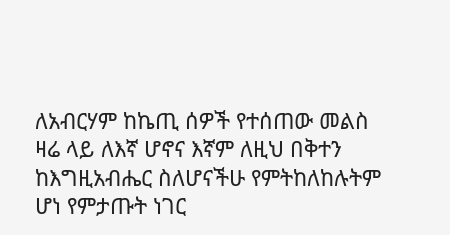ለአብርሃም ከኬጢ ሰዎች የተሰጠው መልስ ዛሬ ላይ ለእኛ ሆኖና እኛም ለዚህ በቅተን ከእግዚአብሔር ስለሆናችሁ የምትከለከሉትም ሆነ የምታጡት ነገር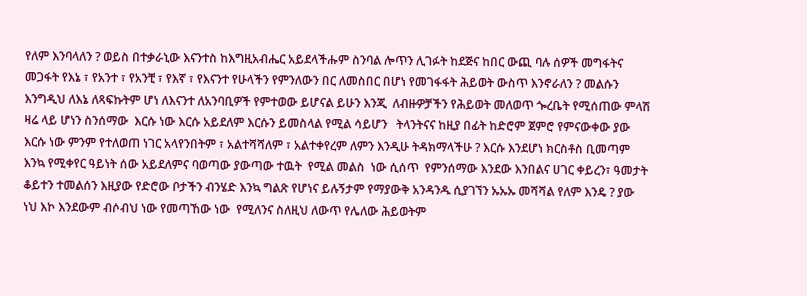የለም እንባላለን ? ወይስ በተቃራኒው እናንተስ ከእግዚአብሔር አይደላችሑም ስንባል ሎጥን ሊገፉት ከደጅና ከበር ውጪ ባሉ ሰዎች መግፋትና መጋፋት የእኔ ፣ የአንተ ፣ የአንቺ ፣ የእኛ ፣ የእናንተ የሁላችን የምንለውን በር ለመስበር በሆነ የመገፋፋት ሕይወት ውስጥ እንኖራለን ? መልሱን እንግዲህ ለእኔ ለጻፍኩትም ሆነ ለእናንተ ለአንባቢዎች የምተወው ይሆናል ይሁን እንጂ  ለብዙዎቻችን የሕይወት መለወጥ ጐረቤት የሚሰጠው ምላሽ ዛሬ ላይ ሆነን ስንሰማው  እርሱ ነው እርሱ አይደለም እርሱን ይመስላል የሚል ሳይሆን   ትላንትናና ከዚያ በፊት ከድሮም ጀምሮ የምናውቀው ያው እርሱ ነው ምንም የተለወጠ ነገር አላየንበትም ፣ አልተሻሻለም ፣ አልተቀየረም ለምን እንዲሁ ትዳክማላችሁ ? እርሱ እንደሆነ ክርስቶስ ቢመጣም እንኳ የሚቀየር ዓይነት ሰው አይደለምና ባወጣው ያውጣው ተዉት  የሚል መልስ  ነው ሲሰጥ  የምንሰማው እንደው እንበልና ሀገር ቀይረን፣ ዓመታት ቆይተን ተመልሰን እዚያው የድሮው ቦታችን ብንሄድ እንኳ ግልጽ የሆነና ይሉኝታም የማያውቅ አንዳንዱ ሲያገኘን ኡኡኡ መሻሻል የለም እንዴ ? ያው ነህ እኮ እንደውም ብሶብህ ነው የመጣኸው ነው  የሚለንና ስለዚህ ለውጥ የሌለው ሕይወትም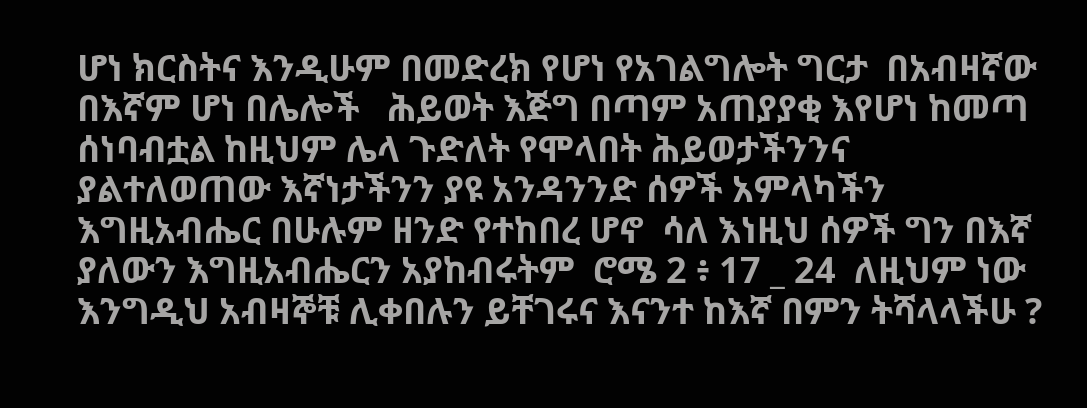ሆነ ክርስትና እንዲሁም በመድረክ የሆነ የአገልግሎት ግርታ  በአብዛኛው በእኛም ሆነ በሌሎች   ሕይወት እጅግ በጣም አጠያያቂ እየሆነ ከመጣ ሰነባብቷል ከዚህም ሌላ ጉድለት የሞላበት ሕይወታችንንና ያልተለወጠው እኛነታችንን ያዩ አንዳንንድ ሰዎች አምላካችን እግዚአብሔር በሁሉም ዘንድ የተከበረ ሆኖ  ሳለ እነዚህ ሰዎች ግን በእኛ ያለውን እግዚአብሔርን አያከብሩትም  ሮሜ 2 ፥ 17 _ 24  ለዚህም ነው እንግዲህ አብዛኞቹ ሊቀበሉን ይቸገሩና እናንተ ከእኛ በምን ትሻላላችሁ ?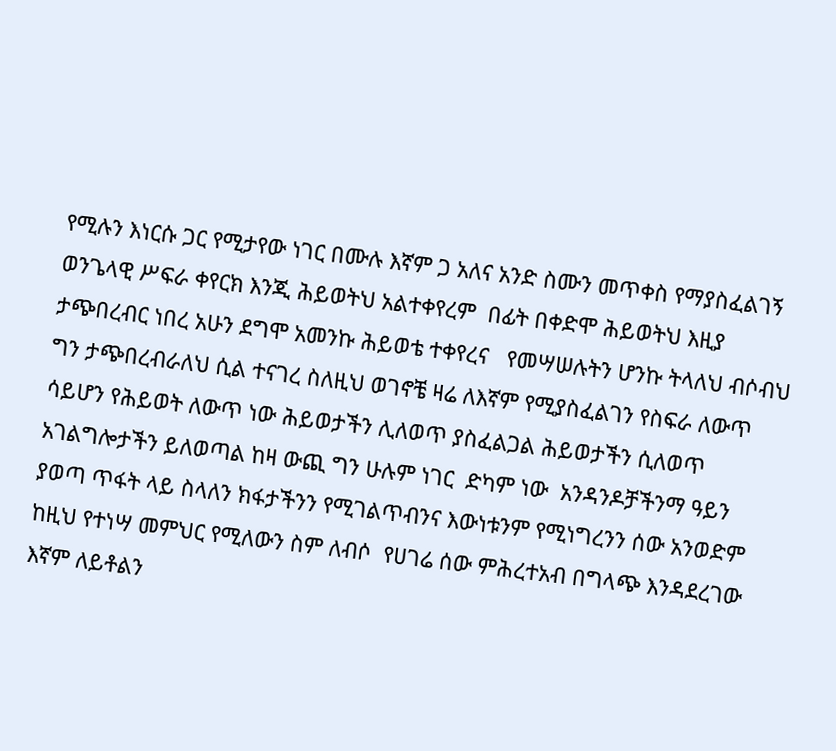የሚሉን እነርሱ ጋር የሚታየው ነገር በሙሉ እኛም ጋ አለና አንድ ስሙን መጥቀስ የማያስፈልገኝ ወንጌላዊ ሥፍራ ቀየርክ እንጂ ሕይወትህ አልተቀየረም  በፊት በቀድሞ ሕይወትህ እዚያ ታጭበረብር ነበረ አሁን ደግሞ አመንኩ ሕይወቴ ተቀየረና   የመሣሠሉትን ሆንኩ ትላለህ ብሶብህ ግን ታጭበረብራለህ ሲል ተናገረ ስለዚህ ወገኖቼ ዛሬ ለእኛም የሚያስፈልገን የስፍራ ለውጥ ሳይሆን የሕይወት ለውጥ ነው ሕይወታችን ሊለወጥ ያስፈልጋል ሕይወታችን ሲለወጥ አገልግሎታችን ይለወጣል ከዛ ውጪ ግን ሁሉም ነገር  ድካም ነው  አንዳንዶቻችንማ ዓይን ያወጣ ጥፋት ላይ ስላለን ክፋታችንን የሚገልጥብንና እውነቱንም የሚነግረንን ሰው አንወድም ከዚህ የተነሣ መምህር የሚለውን ስም ለብሶ  የሀገሬ ሰው ምሕረተአብ በግላጭ እንዳደረገው እኛም ለይቶልን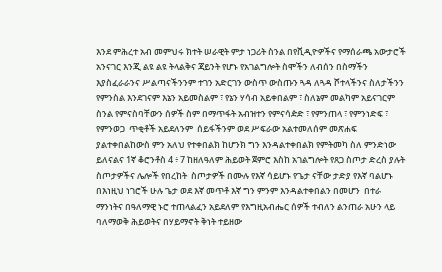እንደ ምሕረተ አብ መምህሩ ክተት ሠራዊት ምታ ነጋሪት ስንል በየቪዲዮዎችና የማሰራጫ አውታሮች አንናገር እንጂ ልዩ ልዩ ትላልቅና ጃይንት የሆኑ የአገልግሎት ስሞችን ለብሰን በስማችን እያስፈራራንና ሥልጣናችንንም ተገን አድርገን ውስጥ ውስጡን ጓዳ ለጓዳ ሾተላችንና ስለታችንን የምንስል እንደገናም እኔን አይመስልም ፣ የኔን ሃሳብ አይቀበልም ፣ ስለኔም መልካም አይናገርም ስንል የምናስባቸውን ሰዎች ስም በማጥፋት አብዝተን የምናሳዽድ ፣ የምንጠላ ፣ የምንነድፍ ፣ የምንወጋ  ጥቂቶች አይደለንም  ሰይፋችንም ወደ ሥፍራው አልተመለሰም መጽሐፍ ያልተቀበልከውስ ምን አለህ የተቀበልክ ከሆንክ ግን እንዳልተቀበልክ የምትመካ ስለ ምንድነው ይለናልና 1ኛ ቆሮንቶስ 4 ፥ 7 ከዘለዓለም ሕይወት ጀምሮ እስከ አገልግሎት የጸጋ ስጦታ ድረስ ያሉት ስጦታዎችና ሌሎች የበረከት  ስጦታዎች በሙሉ የእኛ ሳይሆኑ የጌታ ናቸው ታድያ የእኛ ባልሆኑ በእነዚህ ነገሮች ሁሉ ጌታ ወደ እኛ መጥቶ እኛ ግን ምንም እንዳልተቀበልን በመሆን  በተራ ማንነትና በዓለማዊ ኑሮ ተጠላልፈን አይደለም የእግዚአብሔር ሰዎች ተብለን ልንጠራ አሁን ላይ ባለማወቅ ሕይወትና በሃይማኖት ቅነት ተይዘው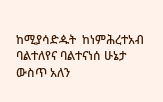ከሚያሳድዹት  ከነምሕረተአብ ባልተለየና ባልተናነሰ ሁኔታ ውስጥ አለን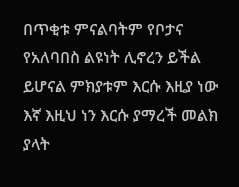በጥቂቱ ምናልባትም የቦታና የአለባበስ ልዩነት ሊኖረን ይችል ይሆናል ምክያቱም እርሱ እዚያ ነው እኛ እዚህ ነን እርሱ ያማረች መልክ ያላት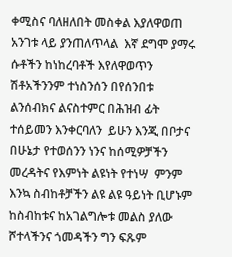ቀሚስና ባለዘለበት መስቀል እያለዋወጠ አንገቱ ላይ ያንጠለጥላል  እኛ ደግሞ ያማሩ ሱቶችን ከነከረባቶች እየለዋወጥን ሽቶአችንንም ተነስንሰን በየሰንበቱ  ልንሰብክና ልናስተምር በሕዝብ ፊት ተሰይመን እንቀርባለን  ይሁን እንጂ በቦታና በሁኔታ የተወሰንን ነንና ከሰሚዎቻችን መረዳትና የእምነት ልዩነት የተነሣ  ምንም እንኳ ስብከቶቻችን ልዩ ልዩ ዓይነት ቢሆኑም ከስብከቱና ከአገልግሎቱ መልስ ያለው ሾተላችንና ጎመዳችን ግን ፍጹም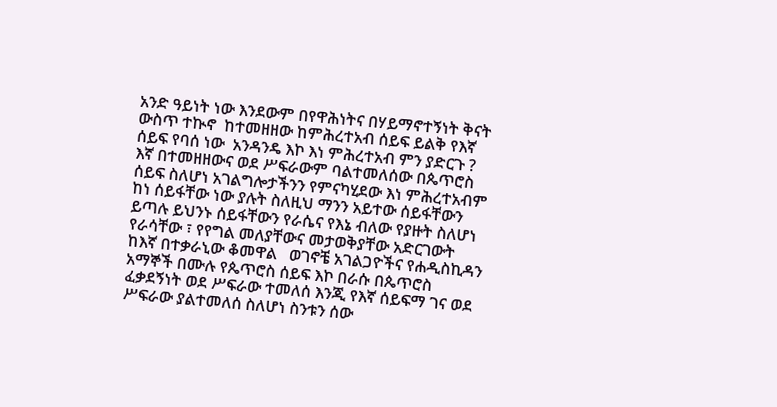አንድ ዓይነት ነው እንደውም በየዋሕነትና በሃይማኖተኝነት ቅናት ውስጥ ተኲኖ  ከተመዘዘው ከምሕረተአብ ሰይፍ ይልቅ የእኛ ሰይፍ የባሰ ነው  አንዳንዴ እኮ እነ ምሕረተአብ ምን ያድርጉ ? እኛ በተመዘዘውና ወደ ሥፍራውም ባልተመለሰው በጴጥሮስ ሰይፍ ስለሆነ አገልግሎታችንን የምናካሂደው እነ ምሕረተአብም ከነ ሰይፋቸው ነው ያሉት ስለዚህ ማንን አይተው ሰይፋቸውን ይጣሉ ይህንኑ ሰይፋቸውን የራሴና የእኔ ብለው የያዙት ስለሆነ የራሳቸው ፣ የየግል መለያቸውና መታወቅያቸው አድርገውት   ከእኛ በተቃራኒው ቆመዋል   ወገኖቼ አገልጋዮችና የሐዲስኪዳን አማኞች በሙሉ የጴጥሮስ ሰይፍ እኮ በራሱ በጴጥሮስ ፈቃደኝነት ወደ ሥፍራው ተመለሰ እንጂ የእኛ ሰይፍማ ገና ወደ ሥፍራው ያልተመለሰ ስለሆነ ስንቱን ሰው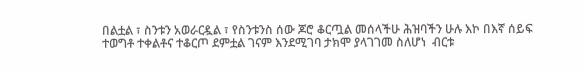በልቷል ፣ ስንቱን አወራርዷል ፣ የስንቱንስ ሰው ጆሮ ቆርጧል መሰላችሁ ሕዝባችን ሁሉ እኮ በእኛ ሰይፍ ተወግቶ ተቀልቶና ተቆርጦ ደምቷል ገናም እንደሚገባ ታክሞ ያላገገመ ስለሆነ  ብርቱ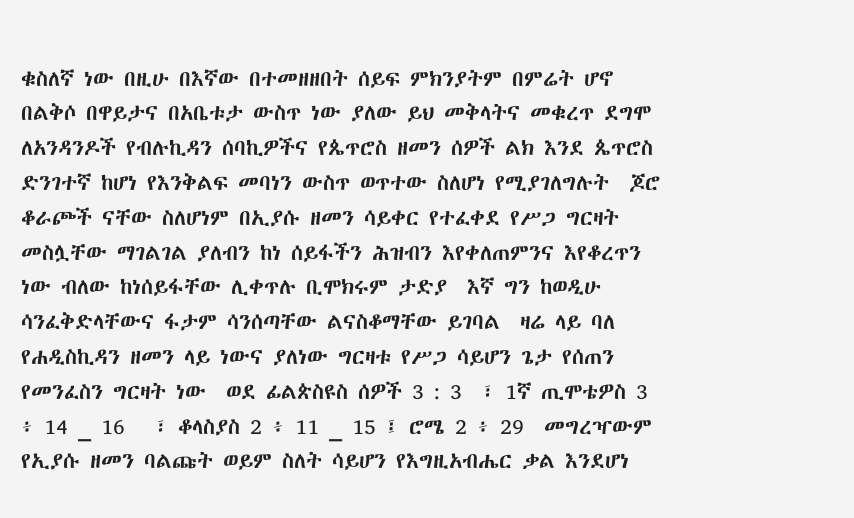ቁስለኛ ነው በዚሁ በእኛው በተመዘዘበት ሰይፍ ምክንያትም በምሬት ሆኖ በልቅሶ በዋይታና በአቤቱታ ውስጥ ነው ያለው ይህ መቅላትና መቁረጥ ደግሞ ለአንዳንዶች የብሉኪዳን ሰባኪዎችና የጴጥሮስ ዘመን ሰዎች ልክ እንደ ጴጥሮስ ድንገተኛ ከሆነ የእንቅልፍ መባነን ውስጥ ወጥተው ስለሆነ የሚያገለግሉት  ጆሮ ቆራጮች ናቸው ስለሆነም በኢያሱ ዘመን ሳይቀር የተፈቀደ የሥጋ ግርዛት መስሏቸው ማገልገል ያለብን ከነ ሰይፋችን ሕዝብን እየቀለጠምንና እየቆረጥን ነው ብለው ከነሰይፋቸው ሊቀጥሉ ቢሞክሩም ታድያ  እኛ ግን ከወዲሁ ሳንፈቅድላቸውና ፋታም ሳንሰጣቸው ልናስቆማቸው ይገባል  ዛሬ ላይ ባለ የሐዲስኪዳን ዘመን ላይ ነውና ያለነው ግርዛቱ የሥጋ ሳይሆን ጌታ የሰጠን የመንፈስን ግርዛት ነው  ወደ ፊልጵስዩስ ሰዎች 3 : 3  ፣ 1ኛ ጢሞቴዎስ 3 ፥ 14 _ 16   ፣ ቆላስያስ 2 ፥ 11 _ 15 ፤ ሮሜ 2 ፥ 29  መግረዣውም የኢያሱ ዘመን ባልጩት ወይም ስለት ሳይሆን የእግዚአብሔር ቃል እንደሆነ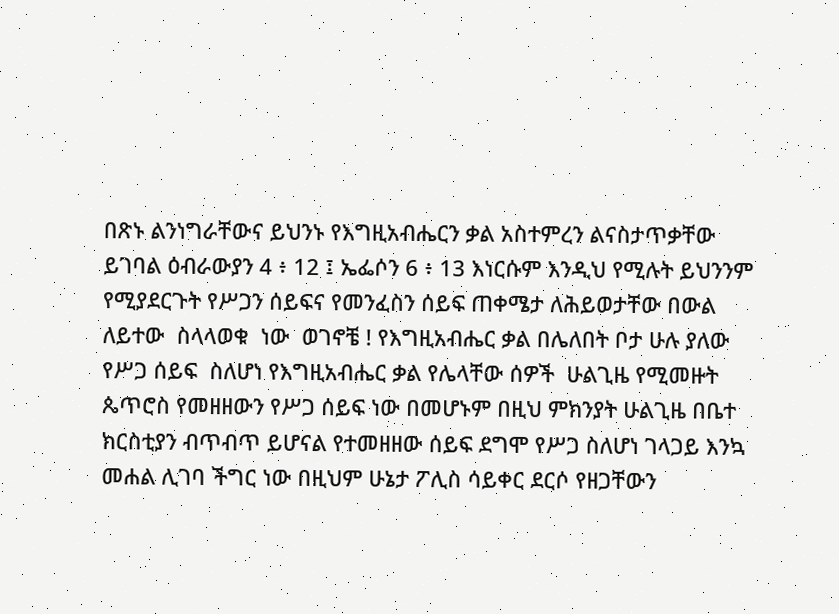በጽኑ ልንነግራቸውና ይህንኑ የእግዚአብሔርን ቃል አስተምረን ልናስታጥቃቸው ይገባል ዕብራውያን 4 ፥ 12 ፤ ኤፌሶን 6 ፥ 13 እነርሱም እንዲህ የሚሉት ይህንንም የሚያደርጉት የሥጋን ሰይፍና የመንፈስን ሰይፍ ጠቀሜታ ለሕይወታቸው በውል ለይተው  ስላላወቁ  ነው  ወገኖቼ ! የእግዚአብሔር ቃል በሌለበት ቦታ ሁሉ ያለው  የሥጋ ሰይፍ  ስለሆነ የእግዚአብሔር ቃል የሌላቸው ሰዎች  ሁልጊዜ የሚመዙት ጴጥሮስ የመዘዘውን የሥጋ ሰይፍ ነው በመሆኑም በዚህ ምክንያት ሁልጊዜ በቤተ ክርስቲያን ብጥብጥ ይሆናል የተመዘዘው ሰይፍ ደግሞ የሥጋ ስለሆነ ገላጋይ እንኳ መሐል ሊገባ ችግር ነው በዚህም ሁኔታ ፖሊስ ሳይቀር ደርሶ የዘጋቸውን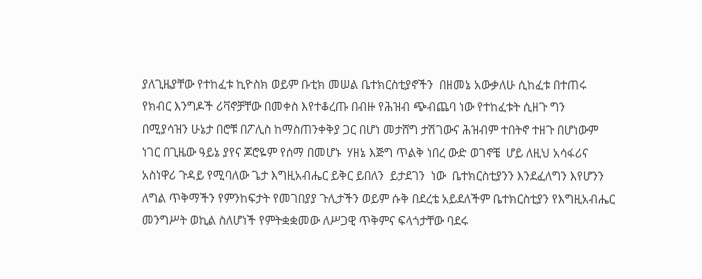ያለጊዜያቸው የተከፈቱ ኪዮስክ ወይም ቡቲክ መሠል ቤተክርስቲያኖችን  በዘመኔ አውቃለሁ ሲከፈቱ በተጠሩ የክብር እንግዶች ሪቫኖቻቸው በመቀስ እየተቆረጡ በብዙ የሕዝብ ጭብጨባ ነው የተከፈቱት ሲዘጉ ግን  በሚያሳዝን ሁኔታ በሮቹ በፖሊስ ከማስጠንቀቅያ ጋር በሆነ መታሸግ ታሽገውና ሕዝብም ተበትኖ ተዘጉ በሆነውም ነገር በጊዜው ዓይኔ ያየና ጆሮዬም የሰማ በመሆኑ  ሃዘኔ እጅግ ጥልቅ ነበረ ውድ ወገኖቼ  ሆይ ለዚህ አሳፋሪና አስነዋሪ ጉዳይ የሚባለው ጌታ እግዚአብሔር ይቅር ይበለን  ይታደገን  ነው  ቤተክርስቲያንን እንደፈለግን እየሆንን ለግል ጥቅማችን የምንከፍታት የመገበያያ ጉሊታችን ወይም ሱቅ በደረቴ አይደለችም ቤተክርስቲያን የእግዚአብሔር መንግሥት ወኪል ስለሆነች የምትቋቋመው ለሥጋዊ ጥቅምና ፍላጎታቸው ባደሩ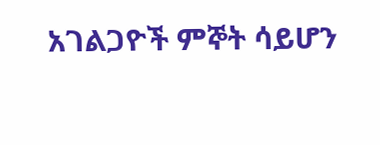አገልጋዮች ምኞት ሳይሆን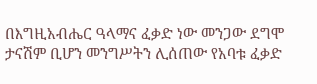በእግዚአብሔር ዓላማና ፈቃድ ነው መንጋው ደግሞ ታናሽም ቢሆን መንግሥትን ሊሰጠው የአባቱ ፈቃድ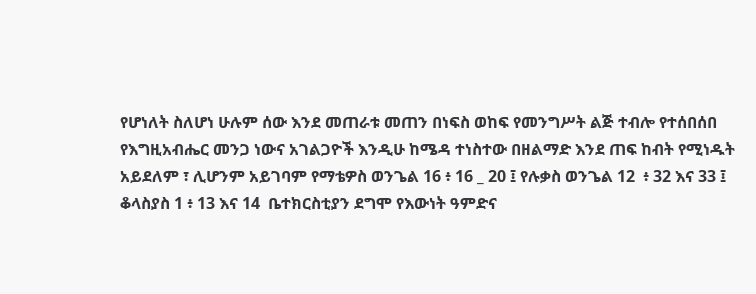የሆነለት ስለሆነ ሁሉም ሰው እንደ መጠራቱ መጠን በነፍስ ወከፍ የመንግሥት ልጅ ተብሎ የተሰበሰበ የእግዚአብሔር መንጋ ነውና አገልጋዮች እንዲሁ ከሜዳ ተነስተው በዘልማድ እንደ ጠፍ ከብት የሚነዱት አይደለም ፣ ሊሆንም አይገባም የማቴዎስ ወንጌል 16 ፥ 16 _ 20 ፤ የሉቃስ ወንጌል 12  ፥ 32 እና 33 ፤ ቆላስያስ 1 ፥ 13 እና 14  ቤተክርስቲያን ደግሞ የእውነት ዓምድና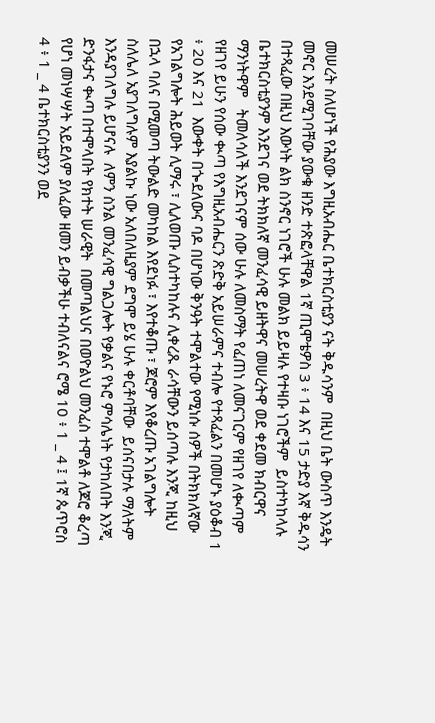መሠረት ስለሆነች የሕያው እግዚአብሔር ቤተክርስቲያን ናት ቅዱሳንም  በዚህ ቤት ውስጥ እንዴት መኖር እንደሚገባቸው ያውቁ ዘንድ ተጽፎላቸዋል 1ኛ ጢሞቴዎስ 3 ፥ 14 እና 15 ታድያ እኛ ቅዱሳን በተጻፈው በዚህ እውነት ልክ ስንኖር ነገሮች ሁሉ መልክ ይይዛሉ የተዛቡ ነገሮችም  ይስተካከላሉ ቤተክርስቲያንም እንደገና ወደ ትክክለኛ መንፈሳዊ ይዘትዋና መሠረትዋ ወደ ቀደመ ክብርዋና ማንነትዋም   ትመለሳለች እንደገናም ሰው ሁሉ ለመስማት የፈጠነ ለመናገርም የዘገየ ለቊጣም የዘገየ ይሁን የሰው ቊጣ የእግዚአብሔርን ጽድቅ አይሠራምና ተብሎ የተጻፈልን በመሆኑ ያዕቆብ 1 ፥ 20 እና 21  እውቀት በጐደለውና ባዶ በሆነው ቅንዓት ተሞልተው የሚነሱ ሰዎች በትክክለኛው የአገልግሎት ሕይወት ሊማሩ ፣ ሊለወጡ ሊስተካከሉና ሊቀረጹ ራሳቸውን ይሰጣሉ እንጂ ከዚህ በኋላ ባለና በሚመጣ ትውልድ መካከል እየደነፉ ፣ እየተቆጡ ፣ ጆሮም እየቆረጡ አገልግሎት ስለሌለ አያገለግሉም እያልኩ ነው አለበለዚያም ደግሞ ይሄ ሁሉ ቀርቶባቸው  ይሰናበታሉ ማለትም እንዳያገለግሉ ይሆናሉ  ለምን ስንል መንፈሳዊ ግልጋሎት የቃልና የኑሮ ምሳሌነት የታከለበት እንጂ ድንፋታና ቊጣ በተሞላበት የክተት ሠራዊት  በመጣልህና በወዮልህ መንፈስ ተሞልቶ ለጆሮ ቆረጣ የሆነ መነሣሣት አይደለም ያለፈው ዘመን ይብቃችሁ ተብለናልና ሮሜ 10 ፥ 1 _ 4 ፤ 1ኛ ጴጥሮስ 4 ፥ 1 _ 4 ቤተክርስቲያንን ወደ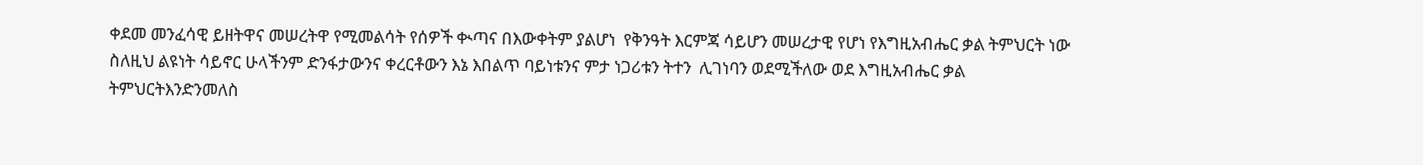ቀደመ መንፈሳዊ ይዘትዋና መሠረትዋ የሚመልሳት የሰዎች ቊጣና በእውቀትም ያልሆነ  የቅንዓት እርምጃ ሳይሆን መሠረታዊ የሆነ የእግዚአብሔር ቃል ትምህርት ነው ስለዚህ ልዩነት ሳይኖር ሁላችንም ድንፋታውንና ቀረርቶውን እኔ እበልጥ ባይነቱንና ምታ ነጋሪቱን ትተን  ሊገነባን ወደሚችለው ወደ እግዚአብሔር ቃል ትምህርትእንድንመለስ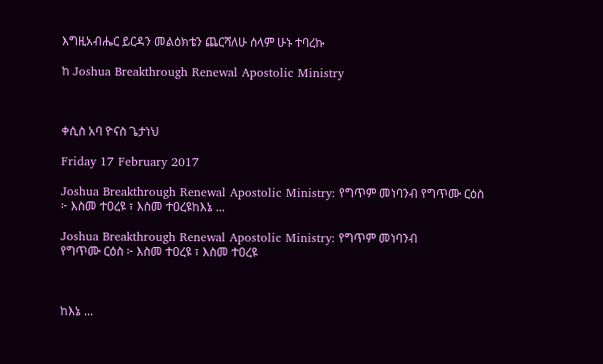እግዚአብሔር ይርዳን መልዕክቴን ጨርሻለሁ ሰላም ሁኑ ተባረኩ

ከ Joshua Breakthrough Renewal Apostolic Ministry



ቀሲስ አባ ዮናስ ጌታነህ

Friday 17 February 2017

Joshua Breakthrough Renewal Apostolic Ministry: የግጥም መነባንብ የግጥሙ ርዕስ ፦ እስመ ተዐረዩ ፣ እስመ ተዐረዩከእኔ ...

Joshua Breakthrough Renewal Apostolic Ministry: የግጥም መነባንብ
የግጥሙ ርዕስ ፦ እስመ ተዐረዩ ፣ እስመ ተዐረዩ



ከእኔ ...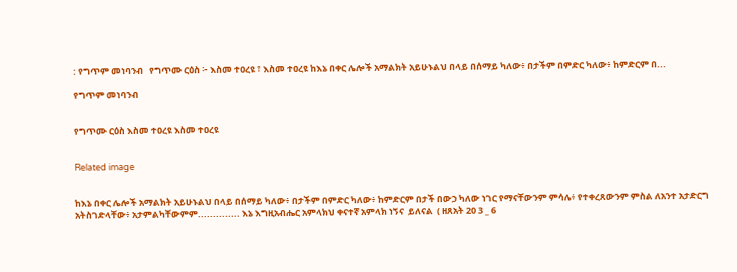: የግጥም መነባንብ   የግጥሙ ርዕስ ፦ እስመ ተዐረዩ ፣ እስመ ተዐረዩ ከእኔ በቀር ሌሎች አማልክት አይሁኑልህ በላይ በሰማይ ካለው፥ በታችም በምድር ካለው፥ ከምድርም በ...

የግጥም መነባንብ


የግጥሙ ርዕስ እስመ ተዐረዩ እስመ ተዐረዩ


Related image


ከእኔ በቀር ሌሎች አማልክት አይሁኑልህ በላይ በሰማይ ካለው፥ በታችም በምድር ካለው፥ ከምድርም በታች በውኃ ካለው ነገር የማናቸውንም ምሳሌ፥ የተቀረጸውንም ምስል ለአንተ አታድርግ አትስገድላቸው፥ አታምልካቸውምም.............. እኔ እግዚአብሔር አምላክህ ቀናተኛ አምላክ ነኝና  ይለናል  ( ዘጸአት 20 3 _ 6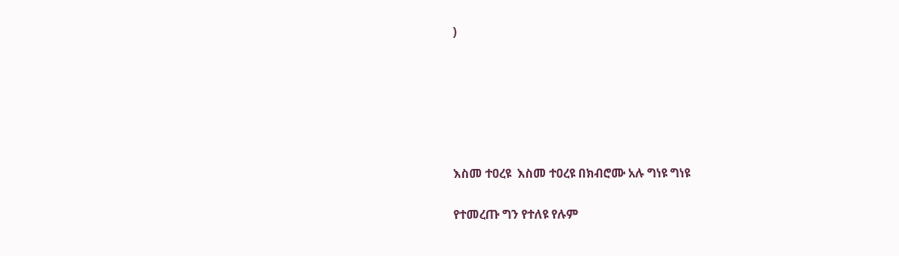)






እስመ ተዐረዩ  እስመ ተዐረዩ በክብሮሙ አሉ ግነዩ ግነዩ

የተመረጡ ግን የተለዩ የሉም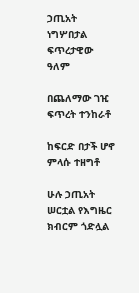ኃጢአት ነግሦበታል ፍጥረታዊው ዓለም

በጨለማው ገዢ ፍጥረት ተንከራቶ

ከፍርድ በታች ሆኖ ምላሱ ተዘግቶ

ሁሉ ኃጢአት ሠርቷል የእግዜር ክብርም ጎድሏል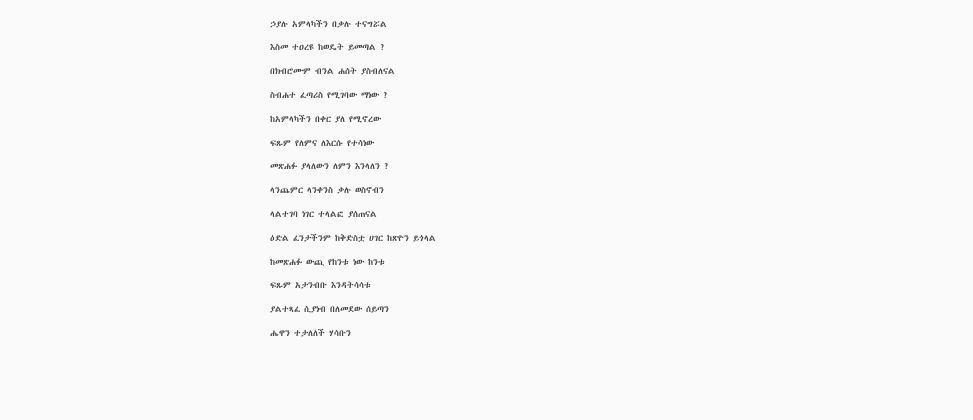ኃያሉ አምላካችን በቃሉ ተናግሯል

እስመ ተዐረዩ ከወዴት ይመጣል ?

በክብሮሙም ብንል ሐሰት ያስብለናል

ስብሐተ ፈጣሪስ የሚገባው ማነው ?

ከአምላካችን በቀር ያለ የሚኖረው

ፍጹም የለምና ለእርሱ የተሳነው

መጽሐፉ ያላለውን ለምን እንላለን ?

ላንጨምር ላንቀንስ ቃሉ ወስኖብን

ላልተገባ ነገር ተላልፎ ያሰጠናል

ዕድል ፈንታችንም ከቅድስቷ ሀገር ከጽዮን ይጎላል

ከመጽሐፉ ውጪ የከንቱ ነው ከንቱ

ፍጹም አታንብቡ እንዳትሳሳቱ

ያልተጻፈ ሲያነብ በለመደው ሰይጣን

ሔዋን ተታለለች ሃሳቡን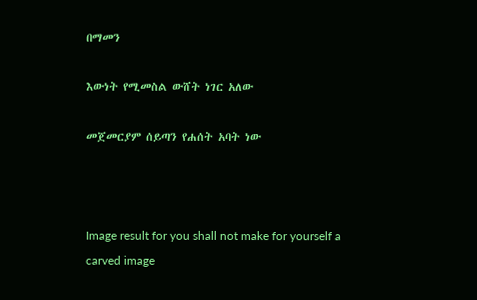በማመን

እውነት የሚመስል ውሸት ነገር አለው

መጀመርያም ሰይጣን የሐሰት አባት ነው



Image result for you shall not make for yourself a carved image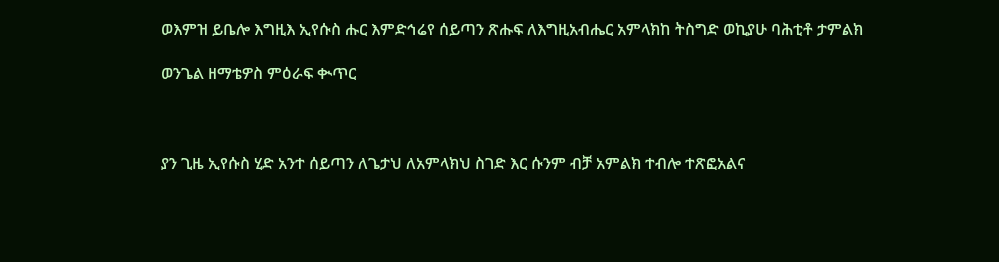ወእምዝ ይቤሎ እግዚእ ኢየሱስ ሑር እምድኅሬየ ሰይጣን ጽሑፍ ለእግዚአብሔር አምላክከ ትስግድ ወኪያሁ ባሕቲቶ ታምልክ

ወንጌል ዘማቴዎስ ምዕራፍ ቊጥር



ያን ጊዜ ኢየሱስ ሂድ አንተ ሰይጣን ለጌታህ ለአምላክህ ስገድ እር ሱንም ብቻ አምልክ ተብሎ ተጽፎአልና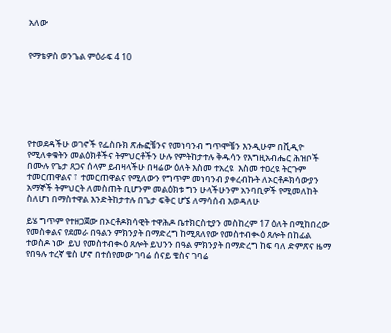አለው


የማቴዎስ ወንጌል ምዕራፍ 4 10







የተወደዳችሁ ወገኖች የፌስቡክ ጽሑፎቼንና የመነባንብ ግጥሞቼን እንዲሁም በቪዲዮ የሚለቀቁትን መልዕክቶችና ትምህርቶችን ሁሉ የምትከታተሉ ቅዱሳን የእግዚአብሔር ሕዝቦች በሙሉ የጌታ ጸጋና ሰላም ይብዛላችሁ በዛሬው ዕለት እስመ ተአረዩ  እስመ ተዐረዩ ትርጉም  ተመርጠዋልና ፣  ተመርጠዋልና የሚለውን የግጥም መነባንብ ያቀረብኩት ለኦርቶዶክሳውያን አማኞች ትምህርት ለመስጠት ቢሆንም መልዕክቱ ግን ሁላችሁንም አንባቢዎች የሚመለከት ስለሆነ በማስተዋል እንድትከታተሉ በጌታ ፍቅር ሆኜ ለማሳሰብ እወዳለሁ

ይሄ ግጥም የተዘጋጀው በኦርቶዶክሳዊት ተዋሕዶ ቤተክርስቲያን መስከረም 17 ዕለት በሚከበረው የመስቀልና የደመራ በዓልን ምክንያት በማድረግ ከሚጸለየው የመስተብቊዕ ጸሎት በከፊል  ተወስዶ ነው  ይህ የመስተብቊዕ ጸሎት ይህንን በዓል ምክንያት በማድረግ ከፍ ባለ ድምጽና ዜማ የበዓሉ ተረኛ ቄስ ሆኖ በተሰየመው ገባሬ ሰናይ ቄስና ገባሬ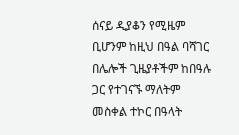ሰናይ ዲያቆን የሚዜም ቢሆንም ከዚህ በዓል ባሻገር በሌሎች ጊዜያቶችም ከበዓሉ ጋር የተገናኙ ማለትም መስቀል ተኮር በዓላት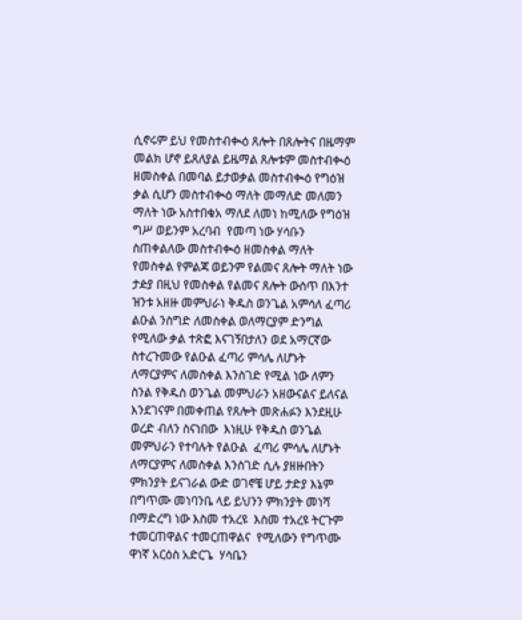ሲኖሩም ይህ የመስተብቊዕ ጸሎት በጸሎትና በዜማም መልክ ሆኖ ይጸለያል ይዜማል ጸሎቱም መስተብቊዕ ዘመስቀል በመባል ይታወቃል መስተብቊዕ የግዕዝ ቃል ሲሆን መስተብቊዕ ማለት መማለድ መለመን ማለት ነው አስተበቁአ ማለደ ለመነ ከሚለው የግዕዝ ግሥ ወይንም አረባብ  የመጣ ነው ሃሳቡን ስጠቀልለው መስተብቊዕ ዘመስቀል ማለት የመስቀል የምልጃ ወይንም የልመና ጸሎት ማለት ነው ታዽያ በዚህ የመስቀል የልመና ጸሎት ውስጥ በእንተ ዝንቱ አዘዙ መምህራነ ቅዱስ ወንጌል አምሳለ ፈጣሪ ልዑል ንስግድ ለመስቀል ወለማርያም ድንግል የሚለው ቃል ተጽፎ እናገኝበታለን ወደ አማርኛው ስተረጉመው የልዑል ፈጣሪ ምሳሌ ለሆኑት ለማርያምና ለመስቀል እንስገድ የሚል ነው ለምን ስንል የቅዱስ ወንጌል መምህራን አዘውናልና ይለናል እንደገናም በመቀጠል የጸሎት መጽሐፉን እንደዚሁ ወረድ ብለን ስናነበው  እነዚሁ የቅዱስ ወንጌል መምህራን የተባሉት የልዑል  ፈጣሪ ምሳሌ ለሆኑት ለማርያምና ለመስቀል እንስገድ ሲሉ ያዘዙበትን ምክንያት ይናገራል ውድ ወገኖቼ ሆይ ታድያ እኔም በግጥሙ መነባንቤ ላይ ይህንን ምክንያት መነሻ በማድረግ ነው እስመ ተአረዩ  እስመ ተአረዩ ትርጉም  ተመርጠዋልና ተመርጠዋልና  የሚለውን የግጥሙ ዋነኛ አርዕስ አድርጌ  ሃሳቤን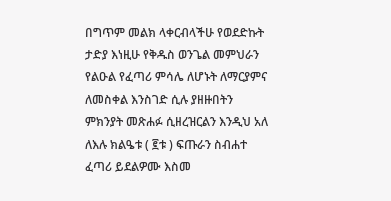በግጥም መልክ ላቀርብላችሁ የወደድኩት  ታድያ እነዚሁ የቅዱስ ወንጌል መምህራን የልዑል የፈጣሪ ምሳሌ ለሆኑት ለማርያምና ለመስቀል እንስገድ ሲሉ ያዘዙበትን ምክንያት መጽሐፉ ሲዘረዝርልን እንዲህ አለ ለእሉ ክልዔቱ ( ፪ቱ ) ፍጡራን ስብሐተ ፈጣሪ ይደልዎሙ እስመ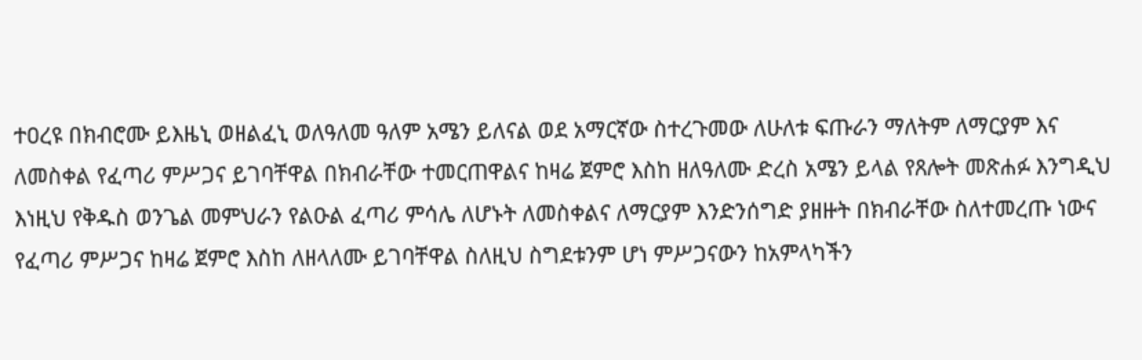ተዐረዩ በክብሮሙ ይእዜኒ ወዘልፈኒ ወለዓለመ ዓለም አሜን ይለናል ወደ አማርኛው ስተረጉመው ለሁለቱ ፍጡራን ማለትም ለማርያም እና ለመስቀል የፈጣሪ ምሥጋና ይገባቸዋል በክብራቸው ተመርጠዋልና ከዛሬ ጀምሮ እስከ ዘለዓለሙ ድረስ አሜን ይላል የጸሎት መጽሐፉ እንግዲህ እነዚህ የቅዱስ ወንጌል መምህራን የልዑል ፈጣሪ ምሳሌ ለሆኑት ለመስቀልና ለማርያም እንድንሰግድ ያዘዙት በክብራቸው ስለተመረጡ ነውና የፈጣሪ ምሥጋና ከዛሬ ጀምሮ እስከ ለዘላለሙ ይገባቸዋል ስለዚህ ስግደቱንም ሆነ ምሥጋናውን ከአምላካችን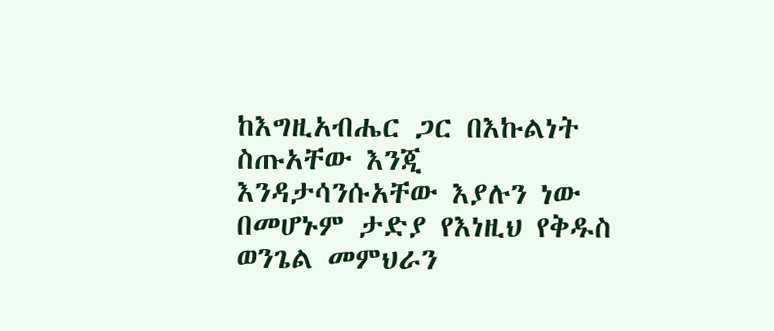ከእግዚአብሔር ጋር በእኩልነት ስጡአቸው እንጂ እንዳታሳንሱአቸው እያሉን ነው በመሆኑም ታድያ የእነዚህ የቅዱስ ወንጌል መምህራን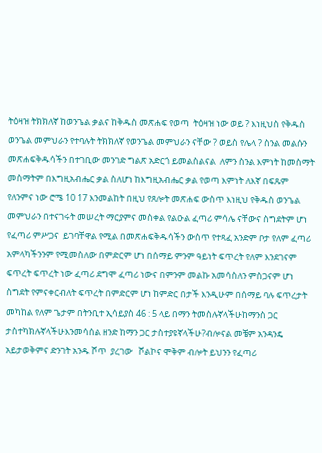ትዕዛዝ ትክክለኛ ከወንጌል ቃልና ከቅዱስ መጽሐፍ የወጣ  ትዕዛዝ ነው ወይ ? እነዚህስ የቅዱስ ወንጌል መምህራን የተባሉት ትክክለኛ የወንጌል መምህራን ናቸው ? ወይስ የሌላ ? ስንል መልሱን መጽሐፍቅዱሳችን በተገቢው መንገድ ግልጽ አድርጎ ይመልስልናል  ለምን ስንል እምነት ከመስማት  መስማትም በእግዚአብሔር ቃል ስለሆነ ከእግዚአብሔር ቃል የወጣ እምነት ለእኛ በፍጹም  የለንምና ነው ሮሜ 10 17 እንመልከት በዚህ የጸሎት መጽሐፍ ውስጥ እነዚህ የቅዱስ ወንጌል መምህራን በተናገሩት መሠረት ማርያምና መስቀል የልዑል ፈጣሪ ምሳሌ ናቸውና ስግደትም ሆነ የፈጣሪ ምሥጋና  ይገባቸዋል የሚል በመጽሐፍቅዱሳችን ውስጥ የተጻፈ አንድም ቦታ የለም ፈጣሪ አምላካችንንም የሚመስለው በምድርም ሆነ በሰማይ ምንም ዓይነት ፍጥረት የለም እንደገናም ፍጥረት ፍጥረት ነው ፈጣሪ ደግሞ ፈጣሪ ነውና በምንም መልኩ አመሳስለን ምስጋናም ሆነ ስግደት የምናቀርብለት ፍጥረት በምድርም ሆነ ከምድር በታች እንዲሁም በሰማይ ባሉ ፍጥረታት መካከል የለም ጌታም በትንቢተ ኢሳይያስ 46 : 5 ላይ በማን ትመስሉኛላችሁከማንስ ጋር ታስተካክሉኛላችሁእንመሳሰል ዘንድ ከማን ጋር ታስተያዩኛላችሁ?ብሎናል መቼም አንዳንዴ አይታወቅምና ድንገት አንዱ ሾጥ  ያረገው   ሾልኮና ሞቅም ብሎት ይህንን የፈጣሪ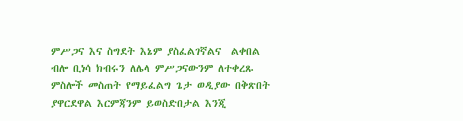ምሥጋና እና ስግደት እኔም ያስፈልገኛልና  ልቀበል  ብሎ ቢነሳ ክብሩን ለሌላ ምሥጋናውንም ለተቀረጹ ምስሎች መስጠት የማይፈልግ ጌታ ወዲያው በቅጽበት ያዋርደዋል እርምጃንም ይወስድበታል እንጂ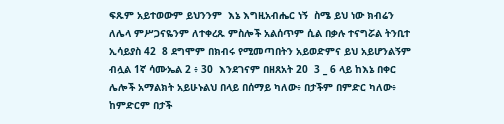ፍጹም አይተወውም ይህንንም  እኔ እግዚአብሔር ነኝ  ስሜ ይህ ነው ክብሬን ለሌላ ምሥጋናዬንም ለተቀረጹ ምስሎች አልሰጥም ሲል በቃሉ ተናግሯል ትንቢተ ኢሳይያስ 42  8 ደግሞም በክብሩ የሚመጣበትን አይወድምና ይህ አይሆንልኝም ብሏል 1ኛ ሳሙኤል 2 ፥ 30  እንደገናም በዘጸአት 20  3 _ 6 ላይ ከእኔ በቀር ሌሎች አማልክት አይሁኑልህ በላይ በሰማይ ካለው፥ በታችም በምድር ካለው፥ ከምድርም በታች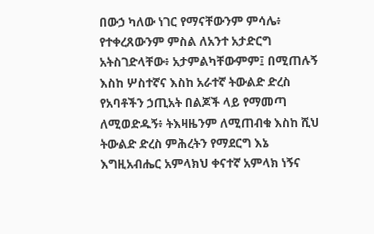በውኃ ካለው ነገር የማናቸውንም ምሳሌ፥ የተቀረጸውንም ምስል ለአንተ አታድርግ አትስገድላቸው፥ አታምልካቸውምም፤ በሚጠሉኝ እስከ ሦስተኛና እስከ አራተኛ ትውልድ ድረስ የአባቶችን ኃጢአት በልጆች ላይ የማመጣ ለሚወድዱኝ፥ ትእዛዜንም ለሚጠብቁ እስከ ሺህ ትውልድ ድረስ ምሕረትን የማደርግ እኔ እግዚአብሔር አምላክህ ቀናተኛ አምላክ ነኝና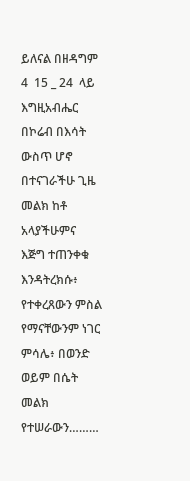ይለናል በዘዳግም  4  15 _ 24  ላይ እግዚአብሔር በኮሬብ በእሳት ውስጥ ሆኖ በተናገራችሁ ጊዜ መልክ ከቶ አላያችሁምና እጅግ ተጠንቀቁ እንዳትረክሱ፥ የተቀረጸውን ምስል የማናቸውንም ነገር ምሳሌ፥ በወንድ ወይም በሴት መልክ የተሠራውን………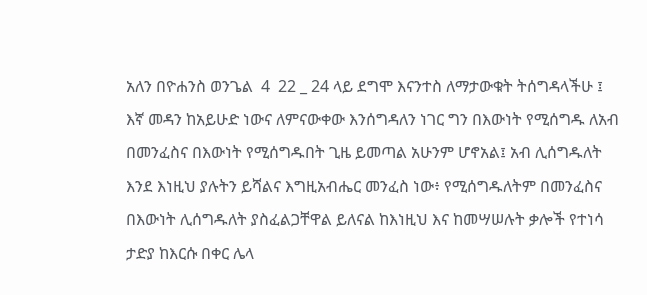አለን በዮሐንስ ወንጌል  4  22 _ 24 ላይ ደግሞ እናንተስ ለማታውቁት ትሰግዳላችሁ ፤ እኛ መዳን ከአይሁድ ነውና ለምናውቀው እንሰግዳለን ነገር ግን በእውነት የሚሰግዱ ለአብ በመንፈስና በእውነት የሚሰግዱበት ጊዜ ይመጣል አሁንም ሆኖአል፤ አብ ሊሰግዱለት እንደ እነዚህ ያሉትን ይሻልና እግዚአብሔር መንፈስ ነው፥ የሚሰግዱለትም በመንፈስና በእውነት ሊሰግዱለት ያስፈልጋቸዋል ይለናል ከእነዚህ እና ከመሣሠሉት ቃሎች የተነሳ ታድያ ከእርሱ በቀር ሌላ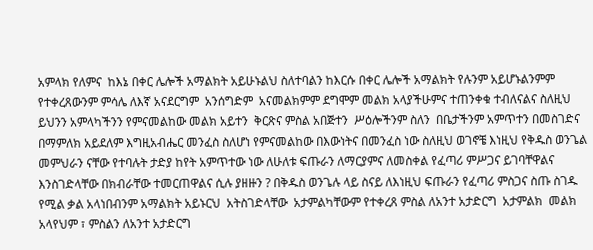አምላክ የለምና  ከእኔ በቀር ሌሎች አማልክት አይሁኑልህ ስለተባልን ከእርሱ በቀር ሌሎች አማልክት የሉንም አይሆኑልንምም  የተቀረጸውንም ምሳሌ ለእኛ አናደርግም  አንሰግድም  አናመልክምም ደግሞም መልክ አላያችሁምና ተጠንቀቁ ተብለናልና ስለዚህ ይህንን አምላካችንን የምናመልከው መልክ አይተን  ቅርጽና ምስል አበጅተን  ሥዕሎችንም ስለን  በቤታችንም አምጥተን በመስገድና በማምለክ አይደለም እግዚአብሔር መንፈስ ስለሆነ የምናመልከው በእውነትና በመንፈስ ነው ስለዚህ ወገኖቼ እነዚህ የቅዱስ ወንጌል መምህራን ናቸው የተባሉት ታድያ ከየት አምጥተው ነው ለሁለቱ ፍጡራን ለማርያምና ለመስቀል የፈጣሪ ምሥጋና ይገባቸዋልና እንስገድላቸው በክብራቸው ተመርጠዋልና ሲሉ ያዘዙን ? በቅዱስ ወንጌሉ ላይ ስናይ ለእነዚህ ፍጡራን የፈጣሪ ምስጋና ስጡ ስገዱ የሚል ቃል አላነበብንም አማልክት አይኑርህ  አትስገድላቸው  አታምልካቸውም የተቀረጸ ምስል ለአንተ አታድርግ  አታምልክ  መልክ አላየህም ፣ ምስልን ለአንተ አታድርግ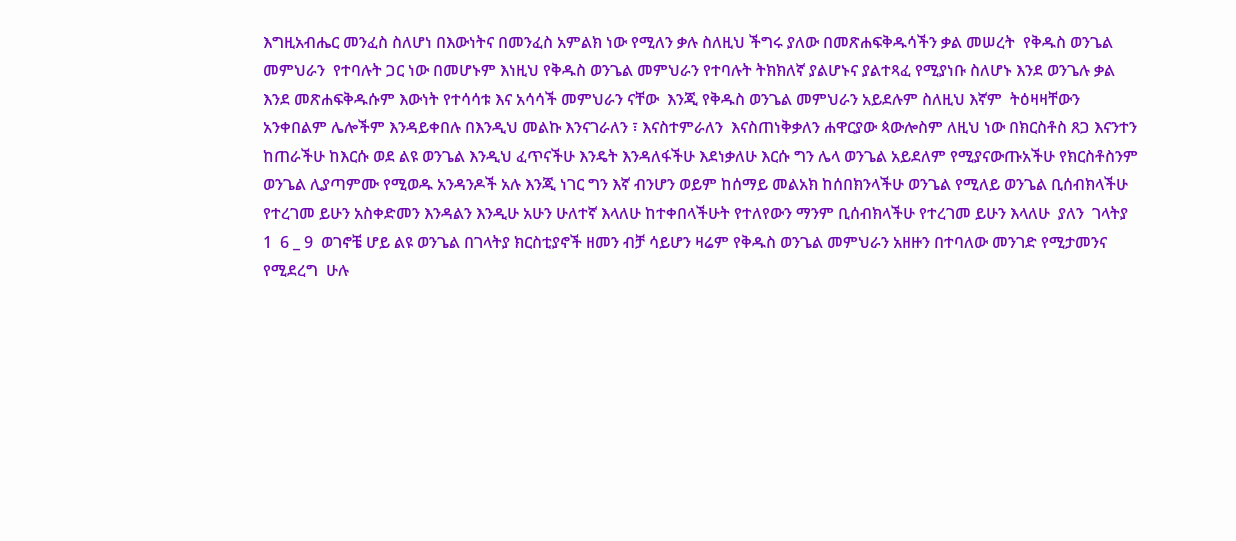እግዚአብሔር መንፈስ ስለሆነ በእውነትና በመንፈስ አምልክ ነው የሚለን ቃሉ ስለዚህ ችግሩ ያለው በመጽሐፍቅዱሳችን ቃል መሠረት  የቅዱስ ወንጌል መምህራን  የተባሉት ጋር ነው በመሆኑም እነዚህ የቅዱስ ወንጌል መምህራን የተባሉት ትክክለኛ ያልሆኑና ያልተጻፈ የሚያነቡ ስለሆኑ እንደ ወንጌሉ ቃል እንደ መጽሐፍቅዱሱም እውነት የተሳሳቱ እና አሳሳች መምህራን ናቸው  እንጂ የቅዱስ ወንጌል መምህራን አይደሉም ስለዚህ እኛም  ትዕዛዛቸውን አንቀበልም ሌሎችም እንዳይቀበሉ በእንዲህ መልኩ እንናገራለን ፣ እናስተምራለን  እናስጠነቅቃለን ሐዋርያው ጳውሎስም ለዚህ ነው በክርስቶስ ጸጋ እናንተን ከጠራችሁ ከእርሱ ወደ ልዩ ወንጌል እንዲህ ፈጥናችሁ እንዴት እንዳለፋችሁ እደነቃለሁ እርሱ ግን ሌላ ወንጌል አይደለም የሚያናውጡአችሁ የክርስቶስንም ወንጌል ሊያጣምሙ የሚወዱ አንዳንዶች አሉ እንጂ ነገር ግን እኛ ብንሆን ወይም ከሰማይ መልአክ ከሰበክንላችሁ ወንጌል የሚለይ ወንጌል ቢሰብክላችሁ የተረገመ ይሁን አስቀድመን እንዳልን እንዲሁ አሁን ሁለተኛ እላለሁ ከተቀበላችሁት የተለየውን ማንም ቢሰብክላችሁ የተረገመ ይሁን እላለሁ  ያለን  ገላትያ 1  6 _ 9  ወገኖቼ ሆይ ልዩ ወንጌል በገላትያ ክርስቲያኖች ዘመን ብቻ ሳይሆን ዛሬም የቅዱስ ወንጌል መምህራን አዘዙን በተባለው መንገድ የሚታመንና የሚደረግ  ሁሉ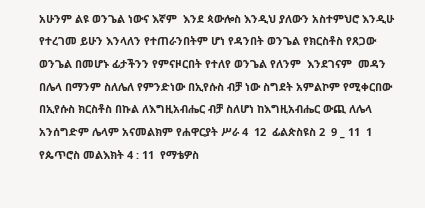አሁንም ልዩ ወንጌል ነውና እኛም  እንደ ጳውሎስ እንዲህ ያለውን አስተምህሮ እንዲሁ የተረገመ ይሁን እንላለን የተጠራንበትም ሆነ የዳንበት ወንጌል የክርስቶስ የጸጋው ወንጌል በመሆኑ ፊታችንን የምናዞርበት የተለየ ወንጌል የለንም  እንደገናም  መዳን በሌላ በማንም ስለሌለ የምንድነው በኢየሱስ ብቻ ነው ስግደት አምልኮም የሚቀርበው በኢየሱስ ክርስቶስ በኩል ለእግዚአብሔር ብቻ ስለሆነ ከእግዚአብሔር ውጪ ለሌላ አንሰግድም ሌላም አናመልክም የሐዋርያት ሥራ 4  12  ፊልጵስዩስ 2  9 _ 11  1 የጴጥሮስ መልእክት 4 : 11  የማቴዎስ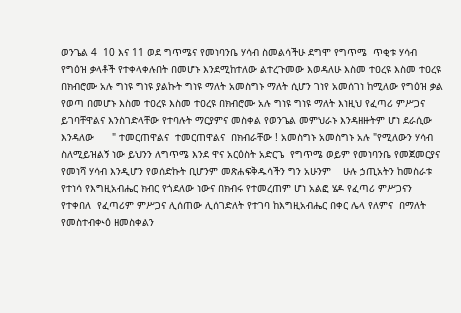ወንጌል 4  10 እና 11 ወደ ግጥሜና የመነባንቤ ሃሳብ ስመልሳችሁ ደግሞ የግጥሜ  ጥቂቱ ሃሳብ የግዕዝ ቃላቶች የተቀላቀሉበት በመሆኑ እንደሚከተለው ልተረጉመው እወዳለሁ እስመ ተዐረዩ እስመ ተዐረዩ  በክብሮሙ አሉ ግነዩ ግነዩ ያልኩት ግነዩ ማለት አመስግኑ ማለት ሲሆን ገነየ አመሰገነ ከሚለው የግዕዝ ቃል የወጣ በመሆኑ እስመ ተዐረዩ እስመ ተዐረዩ በክብሮሙ አሉ ግነዩ ግነዩ ማለት እነዚህ የፈጣሪ ምሥጋና ይገባቸዋልና እንስገድላቸው የተባሉት ማርያምና መስቀል የወንጌል መምህራኑ እንዳዘዙትም ሆነ ደራሲው እንዳለው      " ተመርጠዋልና  ተመርጠዋልና  በክብራቸው ! አመስግኑ አመስግኑ አሉ "የሚለውን ሃሳብ ስለሚይዝልኝ ነው ይህንን ለግጥሜ እንደ ዋና አርዕስት አድርጌ  የግጥሜ ወይም የመነባንቤ የመጀመርያና የመነሻ ሃሳብ እንዲሆን የወሰድኩት ቢሆንም መጽሐፍቅዱሳችን ግን አሁንም    ሁሉ ኃጢአትን ከመስራቱ የተነሳ የእግዚአብሔር ክብር የጎደለው ነውና በክብሩ የተመረጠም ሆነ አልፎ ሄዶ የፈጣሪ ምሥጋናን የተቀበለ  የፈጣሪም ምሥጋና ሊሰጠው ሊሰገድለት የተገባ ከእግዚአብሔር በቀር ሌላ የለምና  በማለት የመስተብቊዕ ዘመስቀልን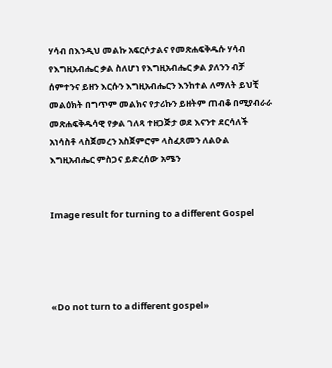ሃሳብ በእንዲህ መልኩ አፍርሶታልና የመጽሐፍቅዱሱ ሃሳብ የእግዚአብሔር ቃል ስለሆነ የእግዚአብሔር ቃል ያለንን ብቻ ሰምተንና ይዘን እርሱን እግዚአብሔርን እንከተል ለማለት ይህቺ መልዕክት በግጥም መልክና የታሪኩን ይዘትም ጠብቆ በሚያብራራ መጽሐፍቅዱሳዊ የቃል ገለጻ ተዘጋጅታ ወደ እናንተ ደርሳለች   አነሳስቶ ላስጀመረን አስጀምሮም ላስፈጸመን ለልዑል እግዚአብሔር ምስጋና ይድረሰው አሜን


Image result for turning to a different Gospel




«Do not turn to a different gospel»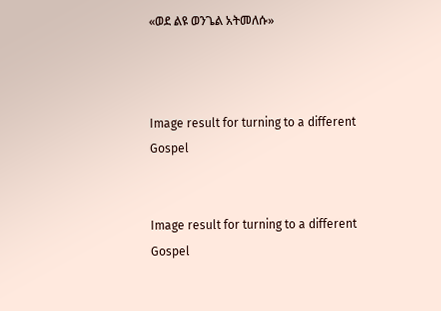«ወደ ልዩ ወንጌል አትመለሱ»



Image result for turning to a different Gospel


Image result for turning to a different Gospel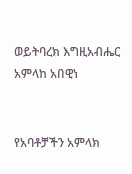ወይትባረክ እግዚአብሔር አምላከ አበዊነ


የአባቶቻችን አምላክ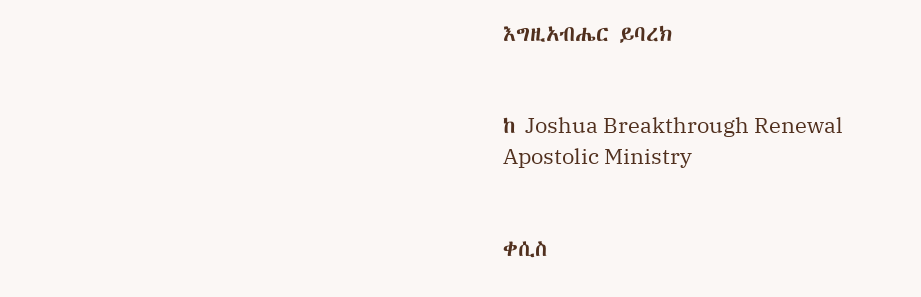እግዚአብሔር ይባረክ


ከ Joshua Breakthrough Renewal Apostolic Ministry


ቀሲስ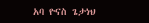አባ ዮናስ ጌታነህ